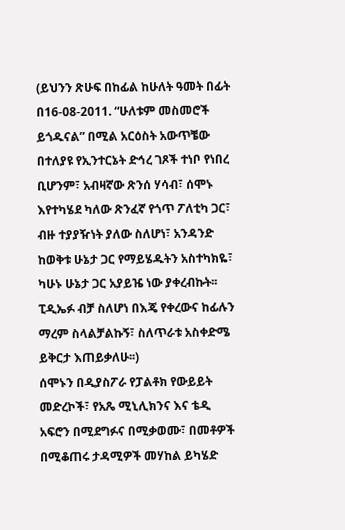(ይህንን ጽሁፍ በከፊል ከሁለት ዓመት በፊት በ16-08-2011. “ሁለቱም መስመሮች ይጎዱናል” በሚል አርዕስት አውጥቼው በተለያዩ የኢንተርኔት ድኅረ ገጾች ተነቦ የነበረ ቢሆንም፣ አብዛኛው ጽንሰ ሃሳብ፣ ሰሞኑ እየተካሄደ ካለው ጽንፈኛ የጎጥ ፖለቲካ ጋር፣ ብዙ ተያያዥነት ያለው ስለሆነ፣ አንዳንድ ከወቅቱ ሁኔታ ጋር የማይሄዱትን አስተካክዬ፣ ካሁኑ ሁኔታ ጋር አያይዤ ነው ያቀረብኩት፡፡ ፒዲኤፉ ብቻ ስለሆነ በእጄ የቀረውና ከፊሉን ማረም ስላልቻልኩኝ፣ ስለጥራቱ አስቀድሜ ይቅርታ እጠይቃለሁ፡፡)
ሰሞኑን በዲያስፖራ የፓልቶክ የውይይት መድረኮች፣ የአጼ ሚኒሊክንና እና ቴዲ አፍሮን በሚደግፉና በሚቃወሙ፣ በመቶዎች በሚቆጠሩ ታዳሚዎች መሃከል ይካሄድ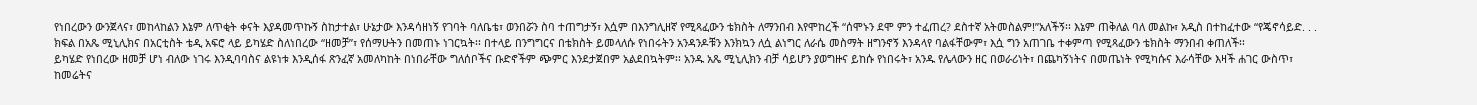የነበረውን ውንጀላና፣ መከላከልን እኔም ለጥቂት ቀናት እያዳመጥኩኝ ስከታተል፣ ሁኔታው እንዳሳዘነኝ የገባት ባለቤቴ፣ ወንበሯን ስባ ተጠግታኝ፣ እሷም በእንግሊዘኛ የሚጻፈውን ቴክስት ለማንበብ እየሞከረች “ሰሞኑን ደሞ ምን ተፈጠረ? ደስተኛ አትመስልም!”አለችኝ፡፡ እኔም ጠቅለል ባለ መልኩ፣ አዲስ በተከፈተው “የጄኖሳይድ. . . ክፍል በአጼ ሚኒሊክና በአርቲስት ቴዲ አፍሮ ላይ ይካሄድ ስለነበረው “ዘመቻ”፣ የሰማሁትን በመጠኑ ነገርኳት፡፡ በተላይ በንግግርና በቴክስት ይመላለሱ የነበሩትን አንዳንዶቹን እንክኳን ለሷ ልነግር ለራሴ መስማት ዘግንኖኝ እንዳላየ ባልፋቸውም፣ እሷ ግን አጠገቤ ተቀምጣ የሚጻፈውን ቴክስት ማንበብ ቀጠለች፡፡
ይካሄድ የነበረው ዘመቻ ሆነ ብለው ነገሩ እንዲባባስና ልዩነቱ እንዲሰፋ ጽንፈኛ አመለካከት በነበራቸው ግለሰቦችና ቡድኖችም ጭምር እንደታጀበም አልደበኳትም፡፡ አንዱ አጼ ሚኒሊክን ብቻ ሳይሆን ያወግዙና ይከሱ የነበሩት፣ አንዱ የሌላውን ዘር በወራሪነት፣ በጨካኝነትና በመጤነት የሚካሱና እራሳቸው እዛች ሐገር ውስጥ፣ ከመሬትና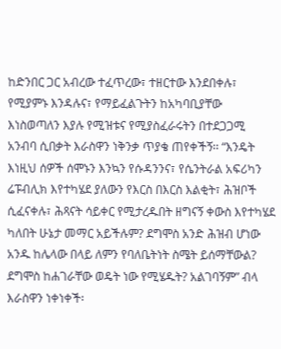ከድንበር ጋር አብረው ተፈጥረው፣ ተዘርተው እንደበቀሉ፣ የሚያምኑ እንዳሉና፣ የማይፈልጉትን ከአካባቢያቸው እነስወጣለን እያሉ የሚዝቱና የሚያስፈራሩትን በተደጋጋሚ አንብባ ሲበቃት እራስዋን ነቅንቃ ጥያቄ ጠየቀችኝ፡፡ “እንዴት እነዚህ ሰዎች ሰሞኑን እንኳን የሱዳንንና፣ የሴንትራል አፍሪካን ሬፑብሊክ እየተካሄደ ያለውን የእርስ በእርስ እልቂት፣ ሕዝቦች ሲፈናቀሉ፣ ሕጻናት ሳይቀር የሚታረዱበት ዘግናኝ ቀውስ እየተካሄደ ካለበት ሁኔታ መማር አይችሉም? ደግሞስ አንድ ሕዝብ ሆነው አንዱ ከሌላው በላይ ለምን የባለቤትነት ስሜት ይሰማቸውል? ደግሞስ ከሐገራቸው ወዴት ነው የሚሄዱት? አልገባኝም” ብላ እራስዋን ነቀነቀች፡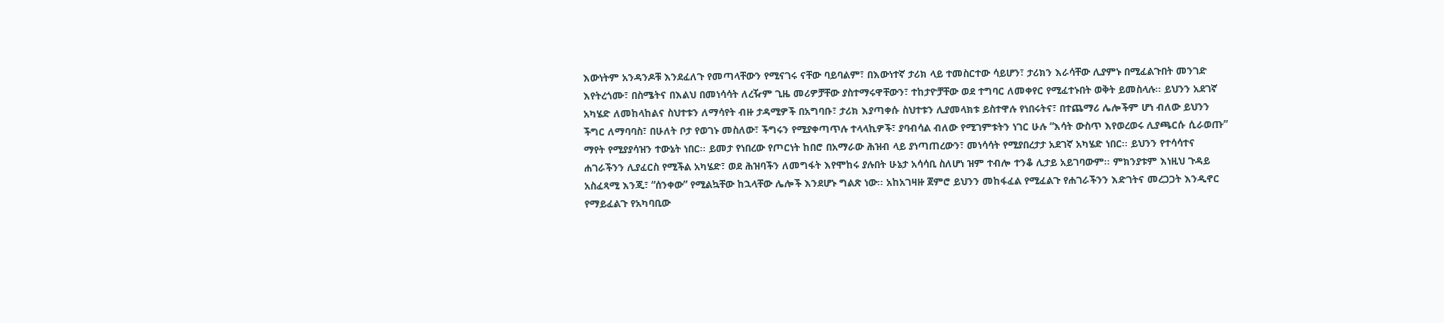እውነትም አንዳንዶቹ እንደፈለጉ የመጣላቸውን የሚናገሩ ናቸው ባይባልም፣ በእውነተኛ ታሪክ ላይ ተመስርተው ሳይሆን፣ ታሪክን እራሳቸው ሊያምኑ በሚፈልጉበት መንገድ እየትረጎሙ፣ በስሜትና በእልህ በመነሳሳት ለረዥም ጊዜ መሪዎቻቸው ያስተማሩዋቸውን፣ ተከታዮቻቸው ወደ ተግባር ለመቀየር የሚፈተኑበት ወቅት ይመስላሉ፡፡ ይህንን አደገኛ አካሄድ ለመከላከልና ስህተቱን ለማሳየት ብዙ ታዳሚዎች በአግባቡ፣ ታሪክ እያጣቀሱ ስህተቱን ሊያመላክቱ ይስተዋሉ የነበሩትና፣ በተጨማሪ ሌሎችም ሆነ ብለው ይህንን ችግር ለማባባስ፣ በሁለት ቦታ የወገኑ መስለው፣ ችግሩን የሚያቀጣጥሉ ተላላኪዎች፣ ያባብሳል ብለው የሚገምቱትን ነገር ሁሉ “እሳት ውስጥ እየወረወሩ ሊያጫርሱ ሲራወጡ” ማየት የሚያያሳዝን ተውኔት ነበር፡፡ ይመታ የነበረው የጦርነት ከበሮ በአማራው ሕዝብ ላይ ያነጣጠረውን፣ መነሳሳት የሚያበረታታ አደገኛ አካሄድ ነበር፡፡ ይህንን የተሳሳተና ሐገራችንን ሊያፈርስ የሚችል አካሄድ፣ ወደ ሕዝባችን ለመግፋት እየሞከሩ ያሉበት ሁኔታ አሳሳቢ ስለሆነ ዝም ተብሎ ተንቆ ሊታይ አይገባውም፡፡ ምክንያቱም እነዚህ ጉዳይ አስፈጻሚ እንጂ፣ “ሰንቀው” የሚልኳቸው ከኋላቸው ሌሎች እንደሆኑ ግልጽ ነው፡፡ አከአገዛዙ ጀምሮ ይህንን መከፋፈል የሚፈልጉ የሐገራችንን እድገትና መረጋጋት እንዲኖር የማይፈልጉ የአካባቢው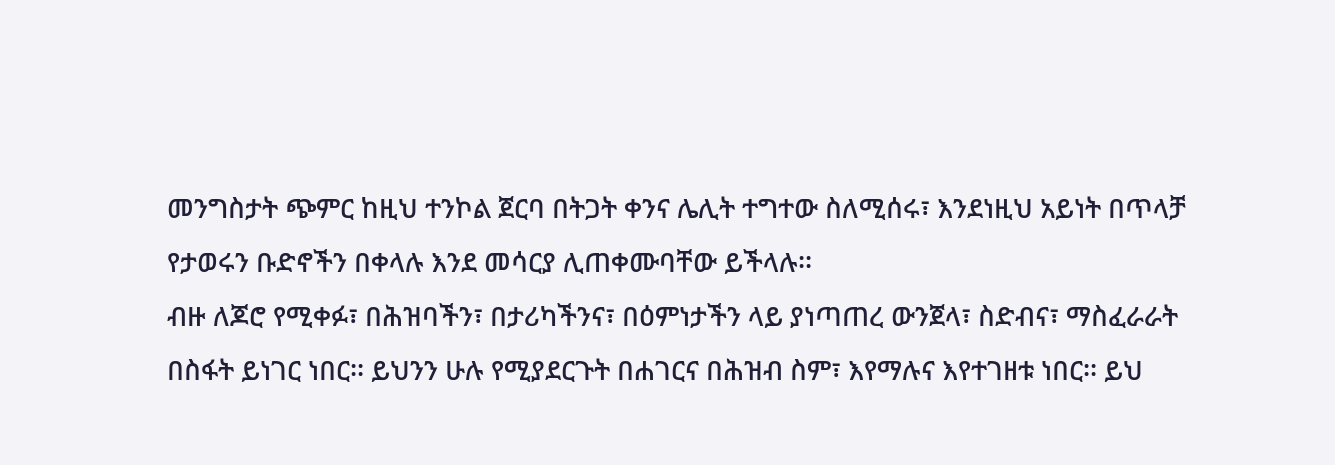መንግስታት ጭምር ከዚህ ተንኮል ጀርባ በትጋት ቀንና ሌሊት ተግተው ስለሚሰሩ፣ እንደነዚህ አይነት በጥላቻ የታወሩን ቡድኖችን በቀላሉ እንደ መሳርያ ሊጠቀሙባቸው ይችላሉ፡፡
ብዙ ለጆሮ የሚቀፉ፣ በሕዝባችን፣ በታሪካችንና፣ በዕምነታችን ላይ ያነጣጠረ ውንጀላ፣ ስድብና፣ ማስፈራራት በስፋት ይነገር ነበር፡፡ ይህንን ሁሉ የሚያደርጉት በሐገርና በሕዝብ ስም፣ እየማሉና እየተገዘቱ ነበር፡፡ ይህ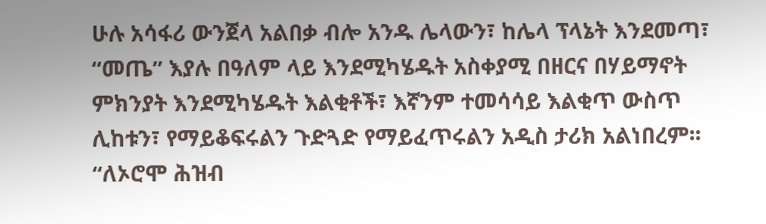ሁሉ አሳፋሪ ውንጀላ አልበቃ ብሎ አንዱ ሌላውን፣ ከሌላ ፕላኔት እንደመጣ፣ “መጤ” እያሉ በዓለም ላይ እንደሚካሄዱት አስቀያሚ በዘርና በሃይማኖት ምክንያት እንደሚካሄዱት እልቂቶች፣ እኛንም ተመሳሳይ እልቂጥ ውስጥ ሊከቱን፣ የማይቆፍሩልን ጉድጓድ የማይፈጥሩልን አዲስ ታሪክ አልነበረም፡፡ “ለኦሮሞ ሕዝብ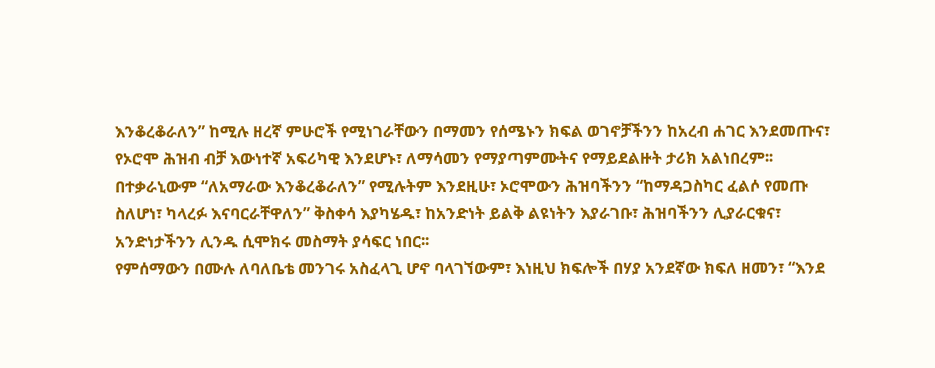እንቆረቆራለን” ከሚሉ ዘረኛ ምሁሮች የሚነገራቸውን በማመን የሰሜኑን ክፍል ወገኖቻችንን ከአረብ ሐገር እንደመጡና፣ የኦሮሞ ሕዝብ ብቻ እውነተኛ አፍሪካዊ እንደሆኑ፣ ለማሳመን የማያጣምሙትና የማይደልዙት ታሪክ አልነበረም፡፡ በተቃራኒውም “ለአማራው እንቆረቆራለን” የሚሉትም እንደዚሁ፣ ኦሮሞውን ሕዝባችንን “ከማዳጋስካር ፈልሶ የመጡ ስለሆነ፣ ካላረፉ እናባርራቸዋለን” ቅስቀሳ እያካሄዱ፣ ከአንድነት ይልቅ ልዩነትን እያራገቡ፣ ሕዝባችንን ሊያራርቁና፣ አንድነታችንን ሊንዱ ሲሞክሩ መስማት ያሳፍር ነበር፡፡
የምሰማውን በሙሉ ለባለቤቴ መንገሩ አስፈላጊ ሆኖ ባላገኘውም፣ እነዚህ ክፍሎች በሃያ አንደኛው ክፍለ ዘመን፣ “እንደ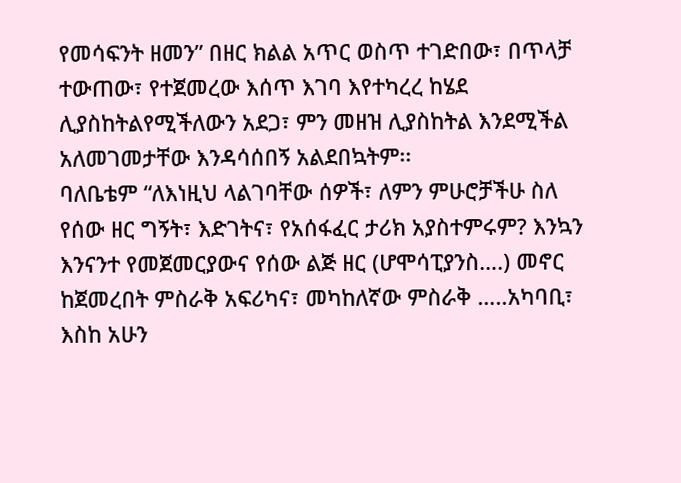የመሳፍንት ዘመን” በዘር ክልል አጥር ወስጥ ተገድበው፣ በጥላቻ ተውጠው፣ የተጀመረው እሰጥ እገባ እየተካረረ ከሄደ ሊያስከትልየሚችለውን አደጋ፣ ምን መዘዝ ሊያስከትል እንደሚችል አለመገመታቸው እንዳሳሰበኝ አልደበኳትም፡፡
ባለቤቴም “ለእነዚህ ላልገባቸው ሰዎች፣ ለምን ምሁሮቻችሁ ስለ የሰው ዘር ግኝት፣ እድገትና፣ የአሰፋፈር ታሪክ አያስተምሩም? እንኳን እንናንተ የመጀመርያውና የሰው ልጅ ዘር (ሆሞሳፒያንስ….) መኖር ከጀመረበት ምስራቅ አፍሪካና፣ መካከለኛው ምስራቅ …..አካባቢ፣ እስከ አሁን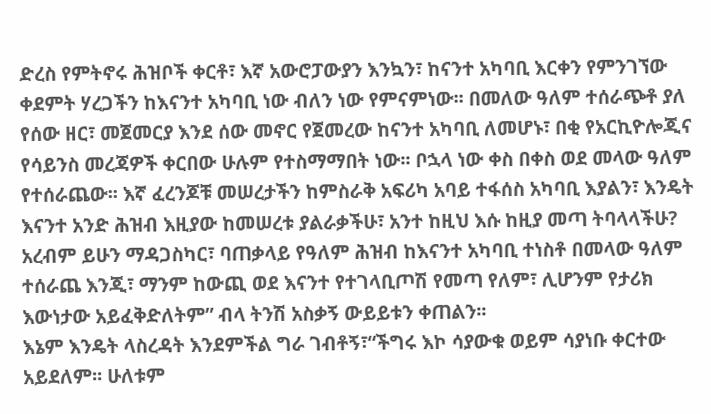ድረስ የምትኖሩ ሕዝቦች ቀርቶ፣ እኛ አውሮፓውያን እንኳን፣ ከናንተ አካባቢ እርቀን የምንገኘው ቀደምት ሃረጋችን ከእናንተ አካባቢ ነው ብለን ነው የምናምነው፡፡ በመለው ዓለም ተሰራጭቶ ያለ የሰው ዘር፣ መጀመርያ እንደ ሰው መኖር የጀመረው ከናንተ አካባቢ ለመሆኑ፣ በቂ የአርኪዮሎጂና የሳይንስ መረጃዎች ቀርበው ሁሉም የተስማማበት ነው፡፡ ቦኋላ ነው ቀስ በቀስ ወደ መላው ዓለም የተሰራጨው፡፡ እኛ ፈረንጆቹ መሠረታችን ከምስራቅ አፍሪካ አባይ ተፋሰስ አካባቢ እያልን፣ እንዴት እናንተ አንድ ሕዝብ እዚያው ከመሠረቱ ያልራቃችሁ፣ አንተ ከዚህ እሱ ከዚያ መጣ ትባላላችሁ? አረብም ይሁን ማዳጋስካር፣ ባጠቃላይ የዓለም ሕዝብ ከእናንተ አካባቢ ተነስቶ በመላው ዓለም ተሰራጨ እንጂ፣ ማንም ከውጪ ወደ እናንተ የተገላቢጦሽ የመጣ የለም፣ ሊሆንም የታሪክ እውነታው አይፈቅድለትም” ብላ ትንሽ አስቃኝ ውይይቱን ቀጠልን፡፡
እኔም እንዴት ላስረዳት እንደምችል ግራ ገብቶኝ፣“ችግሩ እኮ ሳያውቁ ወይም ሳያነቡ ቀርተው አይደለም፡፡ ሁለቱም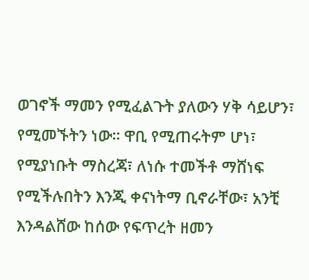ወገኖች ማመን የሚፈልጉት ያለውን ሃቅ ሳይሆን፣ የሚመኙትን ነው፡፡ ዋቢ የሚጠሩትም ሆነ፣ የሚያነቡት ማስረጃ፣ ለነሱ ተመችቶ ማሸነፍ የሚችሉበትን እንጂ ቀናነትማ ቢኖራቸው፣ አንቺ እንዳልሸው ከሰው የፍጥረት ዘመን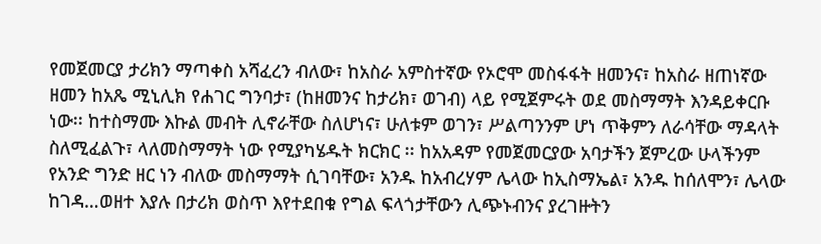የመጀመርያ ታሪክን ማጣቀስ አሻፈረን ብለው፣ ከአስራ አምስተኛው የኦሮሞ መስፋፋት ዘመንና፣ ከአስራ ዘጠነኛው ዘመን ከአጼ ሚኒሊክ የሐገር ግንባታ፣ (ከዘመንና ከታሪክ፣ ወገብ) ላይ የሚጀምሩት ወደ መስማማት እንዳይቀርቡ ነው፡፡ ከተስማሙ እኩል መብት ሊኖራቸው ስለሆነና፣ ሁለቱም ወገን፣ ሥልጣንንም ሆነ ጥቅምን ለራሳቸው ማዳላት ስለሚፈልጉ፣ ላለመስማማት ነው የሚያካሄዱት ክርክር ፡፡ ከአአዳም የመጀመርያው አባታችን ጀምረው ሁላችንም የአንድ ግንድ ዘር ነን ብለው መስማማት ሲገባቸው፣ አንዱ ከአብረሃም ሌላው ከኢስማኤል፣ አንዱ ከሰለሞን፣ ሌላው ከገዳ…ወዘተ እያሉ በታሪክ ወስጥ እየተደበቁ የግል ፍላጎታቸውን ሊጭኑብንና ያረገዙትን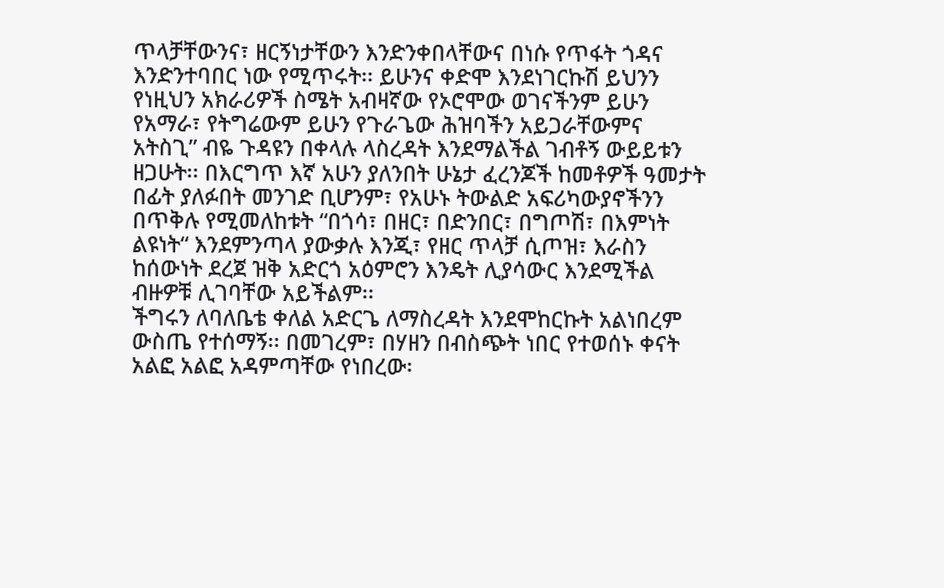ጥላቻቸውንና፣ ዘርኝነታቸውን እንድንቀበላቸውና በነሱ የጥፋት ጎዳና እንድንተባበር ነው የሚጥሩት፡፡ ይሁንና ቀድሞ እንደነገርኩሽ ይህንን የነዚህን አክራሪዎች ስሜት አብዛኛው የኦሮሞው ወገናችንም ይሁን የአማራ፣ የትግሬውም ይሁን የጉራጌው ሕዝባችን አይጋራቸውምና አትስጊ” ብዬ ጉዳዩን በቀላሉ ላስረዳት እንደማልችል ገብቶኝ ውይይቱን ዘጋሁት፡፡ በእርግጥ እኛ አሁን ያለንበት ሁኔታ ፈረንጆች ከመቶዎች ዓመታት በፊት ያለፉበት መንገድ ቢሆንም፣ የአሁኑ ትውልድ አፍሪካውያኖችንን በጥቅሉ የሚመለከቱት “በጎሳ፣ በዘር፣ በድንበር፣ በግጦሽ፣ በእምነት ልዩነት“ እንደምንጣላ ያውቃሉ እንጂ፣ የዘር ጥላቻ ሲጦዝ፣ እራስን ከሰውነት ደረጀ ዝቅ አድርጎ አዕምሮን እንዴት ሊያሳውር እንደሚችል ብዙዎቹ ሊገባቸው አይችልም፡፡
ችግሩን ለባለቤቴ ቀለል አድርጌ ለማስረዳት እንደሞከርኩት አልነበረም ውስጤ የተሰማኝ፡፡ በመገረም፣ በሃዘን በብስጭት ነበር የተወሰኑ ቀናት አልፎ አልፎ አዳምጣቸው የነበረው፡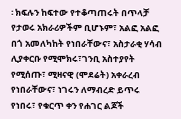፡ ክፍሉን ከፍተው የተቆጣጠሩት በጥላቻ የታወሩ አክራሪዎችም ቢሆኑም፣ አልፎ አልፎ በጎ አመለካከት የነበራቸውና፣ አስታራቂ ሃሳብ ሊያቀርቡ የሚሞክሩ፣ገንቢ አስተያየት የሚሰጡ፣ ሚዛናዊ (ሞደሬት) አቀራረብ የነበራቸውና፣ ነገሩን ለማብረድ ይጥሩ የነበሩ፣ የቁርጥ ቀን የሐገር ልጆች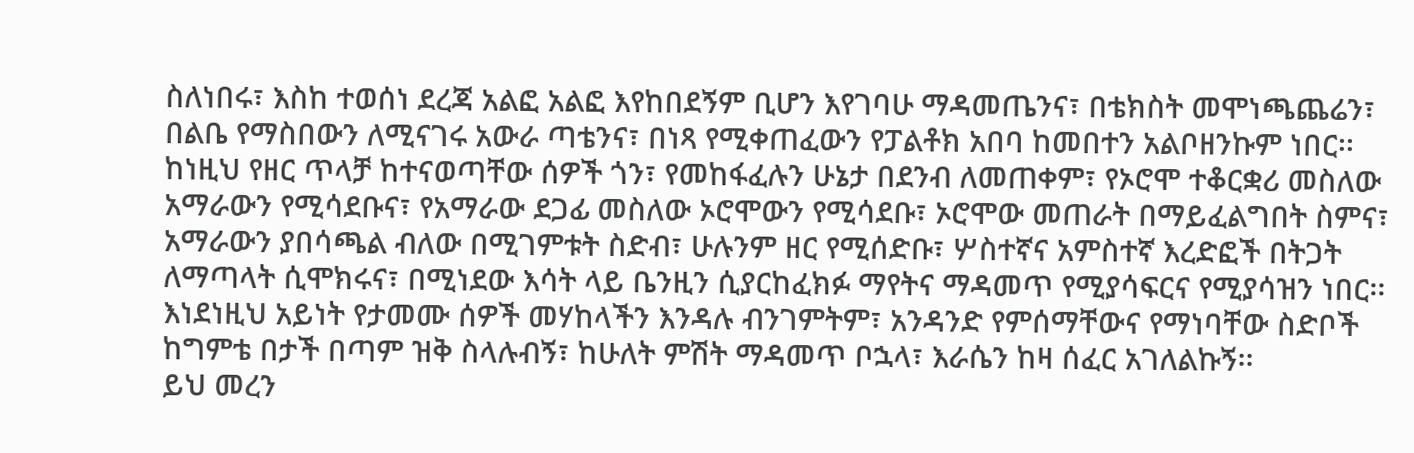ስለነበሩ፣ እስከ ተወሰነ ደረጃ አልፎ አልፎ እየከበደኝም ቢሆን እየገባሁ ማዳመጤንና፣ በቴክስት መሞነጫጨሬን፣ በልቤ የማስበውን ለሚናገሩ አውራ ጣቴንና፣ በነጻ የሚቀጠፈውን የፓልቶክ አበባ ከመበተን አልቦዘንኩም ነበር፡፡ ከነዚህ የዘር ጥላቻ ከተናወጣቸው ሰዎች ጎን፣ የመከፋፈሉን ሁኔታ በደንብ ለመጠቀም፣ የኦሮሞ ተቆርቋሪ መስለው አማራውን የሚሳደቡና፣ የአማራው ደጋፊ መስለው ኦሮሞውን የሚሳደቡ፣ ኦሮሞው መጠራት በማይፈልግበት ስምና፣ አማራውን ያበሳጫል ብለው በሚገምቱት ስድብ፣ ሁሉንም ዘር የሚሰድቡ፣ ሦስተኛና አምስተኛ እረድፎች በትጋት ለማጣላት ሲሞክሩና፣ በሚነደው እሳት ላይ ቤንዚን ሲያርከፈክፉ ማየትና ማዳመጥ የሚያሳፍርና የሚያሳዝን ነበር፡፡ እነደነዚህ አይነት የታመሙ ሰዎች መሃከላችን እንዳሉ ብንገምትም፣ አንዳንድ የምሰማቸውና የማነባቸው ስድቦች ከግምቴ በታች በጣም ዝቅ ስላሉብኝ፣ ከሁለት ምሽት ማዳመጥ ቦኋላ፣ እራሴን ከዛ ሰፈር አገለልኩኝ፡፡
ይህ መረን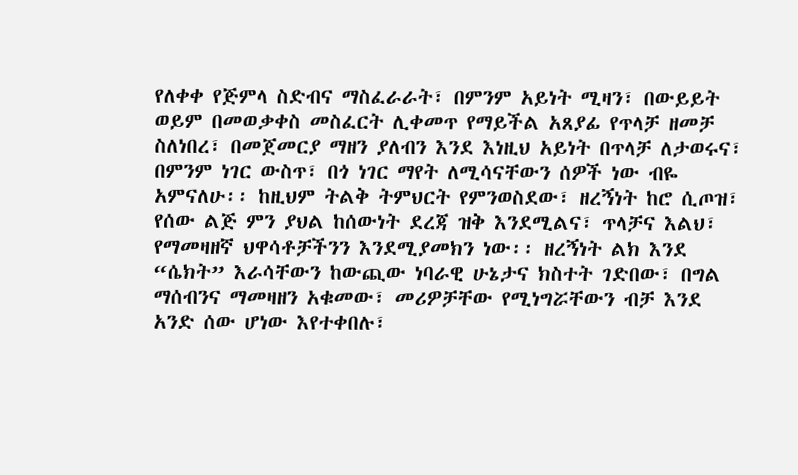የለቀቀ የጅምላ ስድብና ማስፈራራት፣ በምንም አይነት ሚዛን፣ በውይይት ወይም በመወቃቀስ መስፈርት ሊቀመጥ የማይችል አጸያፊ የጥላቻ ዘመቻ ስለነበረ፣ በመጀመርያ ማዘን ያለብን እንደ እነዚህ አይነት በጥላቻ ለታወሩና፣ በምንም ነገር ውስጥ፣ በጎ ነገር ማየት ለሚሳናቸውን ሰዎች ነው ብዬ አምናለሁ፡፡ ከዚህም ትልቅ ትምህርት የምንወስደው፣ ዘረኝነት ከሮ ሲጦዝ፣ የሰው ልጅ ምን ያህል ከሰውነት ደረጃ ዝቅ እንደሚልና፣ ጥላቻና እልህ፣ የማመዛዘኛ ህዋሳቶቻችንን እንደሚያመክን ነው፡፡ ዘረኝነት ልክ እንደ “ሴክት” እራሳቸውን ከውጪው ነባራዊ ሁኔታና ክስተት ገድበው፣ በግል ማሰብንና ማመዛዘን አቁመው፣ መሪዎቻቸው የሚነግሯቸውን ብቻ እንደ አንድ ሰው ሆነው እየተቀበሉ፣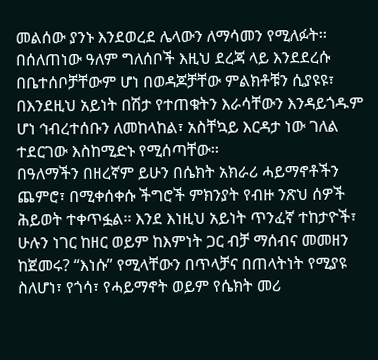መልሰው ያንኑ እንደወረደ ሌላውን ለማሳመን የሚለፉት፡፡ በሰለጠነው ዓለም ግለሰቦች እዚህ ደረጃ ላይ እንደደረሱ በቤተሰቦቻቸውም ሆነ በወዳጆቻቸው ምልክቶቹን ሲያዩዩ፣ በእንደዚህ አይነት በሽታ የተጠቁትን እራሳቸውን እንዳይጎዱም ሆነ ኅብረተሰቡን ለመከላከል፣ አስቸኳይ እርዳታ ነው ገለል ተደርገው እስከሚድኑ የሚሰጣቸው፡፡
በዓለማችን በዘረኛም ይሁን በሴክት አክራሪ ሓይማኖቶችን ጨምሮ፣ በሚቀሰቀሱ ችግሮች ምክንያት የብዙ ንጽህ ሰዎች ሕይወት ተቀጥፏል፡፡ እንደ እነዚህ አይነት ጥንፈኛ ተከታዮች፣ ሁሉን ነገር ከዘር ወይም ከእምነት ጋር ብቻ ማሰብና መመዘን ከጀመሩ? “እነሱ” የሚላቸውን በጥላቻና በጠላትነት የሚያዩ ስለሆነ፣ የጎሳ፣ የሓይማኖት ወይም የሴክት መሪ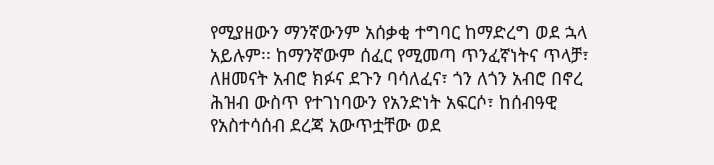የሚያዘውን ማንኛውንም አሰቃቂ ተግባር ከማድረግ ወደ ኋላ አይሉም፡፡ ከማንኛውም ሰፈር የሚመጣ ጥንፈኛነትና ጥላቻ፣ ለዘመናት አብሮ ክፉና ደጉን ባሳለፈና፣ ጎን ለጎን አብሮ በኖረ ሕዝብ ውስጥ የተገነባውን የአንድነት አፍርሶ፣ ከሰብዓዊ የአስተሳሰብ ደረጃ አውጥቷቸው ወደ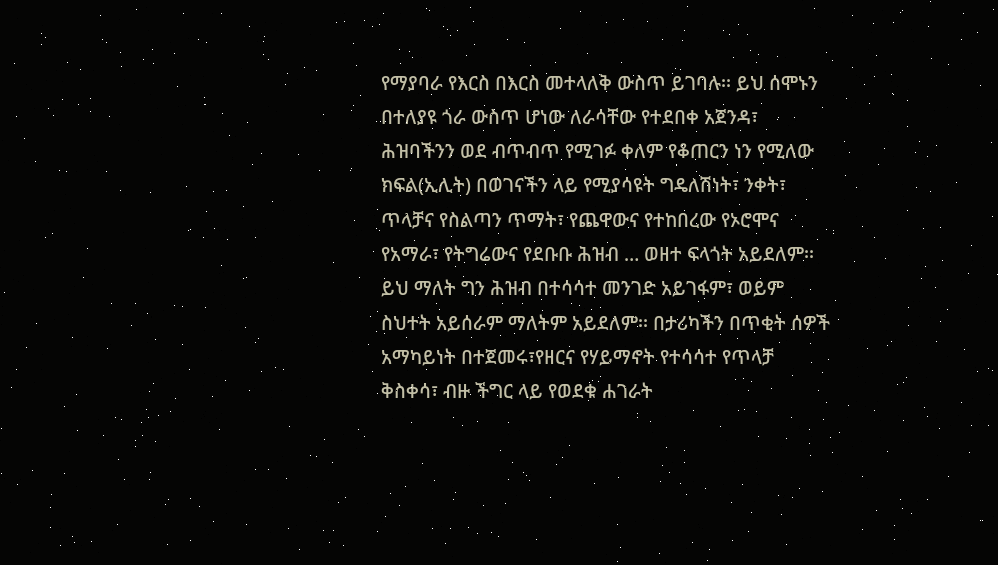የማያባራ የእርስ በእርስ መተላለቅ ውስጥ ይገባሉ፡፡ ይህ ሰሞኑን በተለያዩ ጎራ ውስጥ ሆነው ለራሳቸው የተደበቀ አጀንዳ፣ ሕዝባችንን ወደ ብጥብጥ የሚገፉ ቀለም የቆጠርን ነን የሚለው ክፍል(ኢሊት) በወገናችን ላይ የሚያሳዩት ግዴለሽነት፣ ንቀት፣ ጥላቻና የስልጣን ጥማት፣ የጨዋውና የተከበረው የኦሮሞና የአማራ፣ የትግሬውና የደቡቡ ሕዝብ … ወዘተ ፍላጎት አይደለም፡፡ ይህ ማለት ግን ሕዝብ በተሳሳተ መንገድ አይገፋም፣ ወይም ስህተት አይሰራም ማለትም አይደለም፡፡ በታሪካችን በጥቂት ሰዎች አማካይነት በተጀመሩ፣የዘርና የሃይማኖት የተሳሳተ የጥላቻ ቅስቀሳ፣ ብዙ ችግር ላይ የወደቁ ሐገራት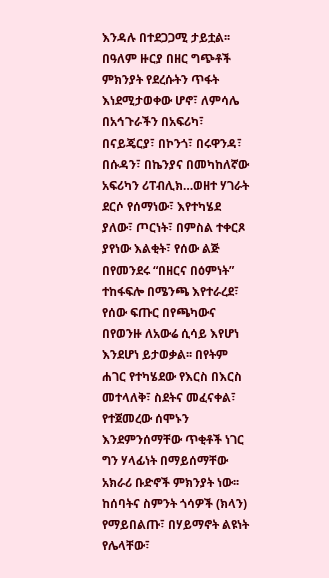እንዳሉ በተደጋጋሚ ታይቷል፡፡
በዓለም ዙርያ በዘር ግጭቶች ምክንያት የደረሱትን ጥፋት እነደሚታወቀው ሆኖ፣ ለምሳሌ በአኅጉራችን በአፍሪካ፣ በናይጄርያ፣ በኮንጎ፣ በሩዋንዳ፣ በሱዳን፣ በኬንያና በመካከለኛው አፍሪካን ሪፐብሊክ…ወዘተ ሃገራት ደርሶ የሰማነው፣ እየተካሄደ ያለው፣ ጦርነት፣ በምስል ተቀርጾ ያየነው እልቂት፣ የሰው ልጅ በየመንደሩ “በዘርና በዕምነት” ተከፋፍሎ በሜንጫ እየተራረደ፣ የሰው ፍጡር በየጫካውና በየወንዙ ለአውሬ ሲሳይ እየሆነ እንደሆነ ይታወቃል፡፡ በየትም ሐገር የተካሄደው የእርስ በእርስ መተላለቅ፣ ስደትና መፈናቀል፣ የተጀመረው ሰሞኑን እንደምንሰማቸው ጥቂቶች ነገር ግን ሃላፊነት በማይሰማቸው አክራሪ ቡድኖች ምክንያት ነው፡፡ ከሰባትና ስምንት ጎሳዎች (ክላን) የማይበልጡ፣ በሃይማኖት ልዩነት የሌላቸው፣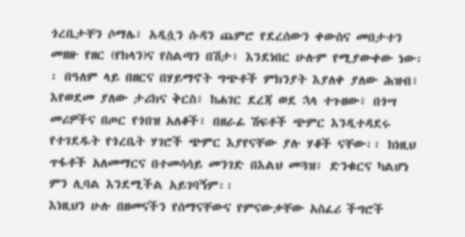ጎረቤታቸን ሶማሌ፣ አዲሷን ሱዳን ጨምሮ የደረሰውን ቀውስና መበታተን መዘዙ የዘር (የክላን)ና የስልጣን በሽታ፣ እንደነበር ሁሉም የሚያውቀው ነው፡፡ በዓለም ላይ በዘርና በሃይማኖት ግጭቶች ምክንያት እያለቀ ያለው ሕዝብ፣ እየወደመ ያለው ታሪክና ቅርስ፣ ከሐገር ደረጃ ወደ ኋላ ተጉዘው፣ በጎሣ መሪዎችና በጦር የጎበዝ አለቆች፣ በዘራፊ ሽፍቶች ጭምር እንዲተዳደሩ የተገደዱት የጎረቤት ሃገሮች ጭምር እያየናቸው ያሉ ሃቆች ናቸው፡፡ ከነዚህ ጥፋቶች አለመማርና በተመሳሳይ መንገድ በእልህ መጓዝ፣ ድንቁርና ካልሆነ ምን ሊባል እንደሚችል አይገባኝም፡፡
እነዚህን ሁሉ በዘመናችን የሰማናቸውና የምናውቃቸው አስፈሪ ችግሮች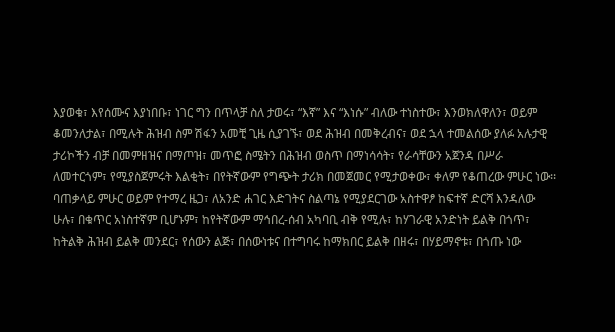እያወቁ፣ እየሰሙና እያነበቡ፣ ነገር ግን በጥላቻ ስለ ታወሩ፣ “እኛ” እና “እነሱ” ብለው ተነስተው፣ እንወክለዋለን፣ ወይም ቆመንለታል፣ በሚሉት ሕዝብ ስም ሽፋን አመቺ ጊዜ ሲያገኙ፣ ወደ ሕዝብ በመቅረብና፣ ወደ ኋላ ተመልሰው ያለፉ አሉታዊ ታሪኮችን ብቻ በመምዘዝና በማጦዝ፣ መጥፎ ስሜትን በሕዝብ ወስጥ በማነሳሳት፣ የራሳቸውን አጀንዳ በሥራ ለመተርጎም፣ የሚያስጀምሩት እልቂት፣ በየትኛውም የግጭት ታሪክ በመጀመር የሚታወቀው፣ ቀለም የቆጠረው ምሁር ነው፡፡ ባጠቃላይ ምሁር ወይም የተማረ ዜጋ፣ ለአንድ ሐገር እድገትና ስልጣኔ የሚያደርገው አስተዋፆ ከፍተኛ ድርሻ እንዳለው ሁሉ፣ በቁጥር አነስተኛም ቢሆኑም፣ ከየትኛውም ማኅበረ-ሰብ አካባቢ ብቅ የሚሉ፣ ከሃገራዊ አንድነት ይልቅ በጎጥ፣ ከትልቅ ሕዝብ ይልቅ መንደር፣ የሰውን ልጅ፣ በሰውነቱና በተግባሩ ከማክበር ይልቅ በዘሩ፣ በሃይማኖቱ፣ በጎጡ ነው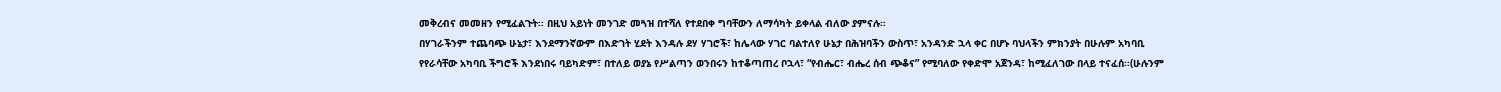መቅረብና መመዘን የሚፈልጉት፡፡ በዚህ አይነት መንገድ መጓዝ በተሻለ የተደበቀ ግባቸውን ለማሳካት ይቀላል ብለው ያምናሉ፡፡
በሃገራችንም ተጨባጭ ሁኔታ፣ እንደማንኛውም በእድገት ሂደት እንዳሉ ደሃ ሃገሮች፣ ከሌላው ሃገር ባልተለየ ሁኔታ በሕዝባችን ውስጥ፣ አንዳንድ ኋላ ቀር በሆኑ ባህላችን ምክንያት በሁሉም አካባቢ የየራሳቸው አካባቢ ችግሮች እንደነበሩ ባይካድም፣ በተለይ ወያኔ የሥልጣን ወንበሩን ከተቆጣጠረ ቦኋላ፣ “የብሔር፣ ብሔረ ሰብ ጭቆና” የሚባለው የቀድሞ አጀንዳ፣ ከሚፈለገው በላይ ተናፈሰ፡፡(ሁሉንም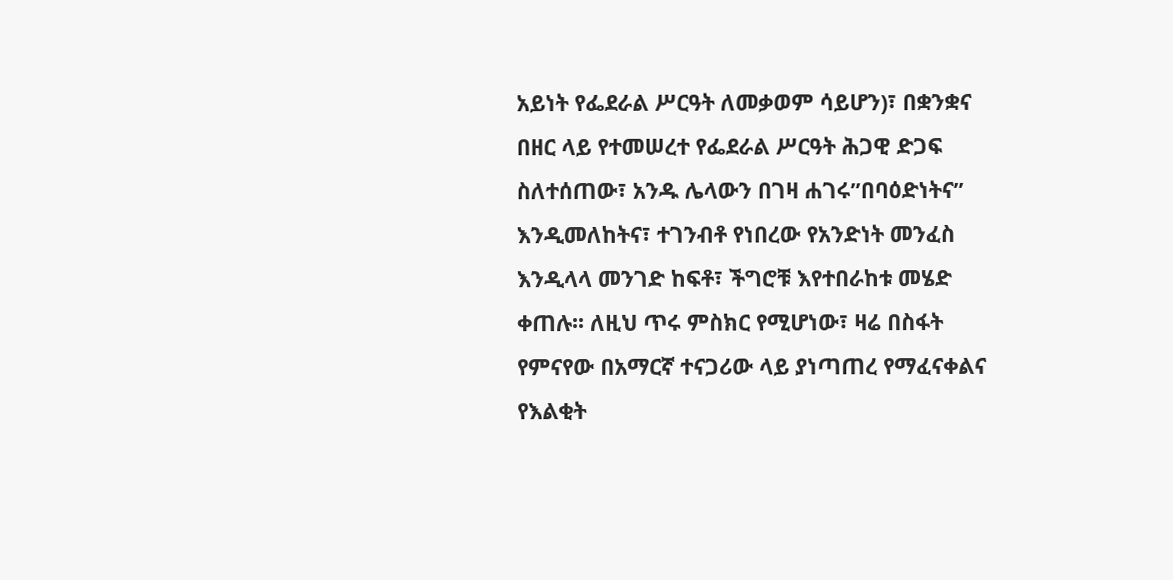አይነት የፌደራል ሥርዓት ለመቃወም ሳይሆን)፣ በቋንቋና በዘር ላይ የተመሠረተ የፌደራል ሥርዓት ሕጋዊ ድጋፍ ስለተሰጠው፣ አንዱ ሌላውን በገዛ ሐገሩ”በባዕድነትና” እንዲመለከትና፣ ተገንብቶ የነበረው የአንድነት መንፈስ እንዲላላ መንገድ ከፍቶ፣ ችግሮቹ እየተበራከቱ መሄድ ቀጠሉ፡፡ ለዚህ ጥሩ ምስክር የሚሆነው፣ ዛሬ በስፋት የምናየው በአማርኛ ተናጋሪው ላይ ያነጣጠረ የማፈናቀልና የእልቂት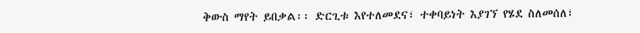ቅውስ ማየት ይበቃል፡፡ ድርጊቱ እየተለመደና፣ ተቀባይነት እያገኘ የሄደ ስለመሰለ፣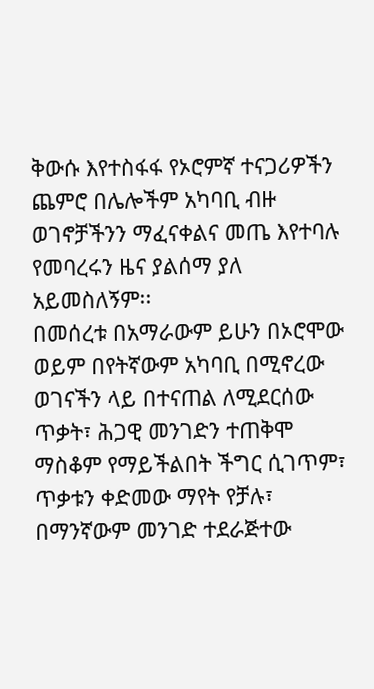ቅውሱ እየተስፋፋ የኦሮምኛ ተናጋሪዎችን ጨምሮ በሌሎችም አካባቢ ብዙ ወገኖቻችንን ማፈናቀልና መጤ እየተባሉ የመባረሩን ዜና ያልሰማ ያለ አይመስለኝም፡፡
በመሰረቱ በአማራውም ይሁን በኦሮሞው ወይም በየትኛውም አካባቢ በሚኖረው ወገናችን ላይ በተናጠል ለሚደርሰው ጥቃት፣ ሕጋዊ መንገድን ተጠቅሞ ማስቆም የማይችልበት ችግር ሲገጥም፣ ጥቃቱን ቀድመው ማየት የቻሉ፣ በማንኛውም መንገድ ተደራጅተው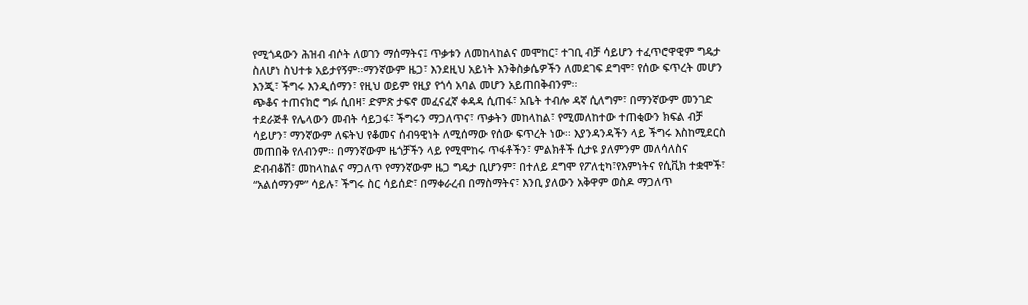የሚጎዳውን ሕዝብ ብሶት ለወገን ማሰማትና፤ ጥቃቱን ለመከላከልና መሞከር፣ ተገቢ ብቻ ሳይሆን ተፈጥሮዋዊም ግዴታ ስለሆነ ስህተቱ አይታየኝም፡፡ማንኛውም ዜጋ፣ እንደዚህ አይነት እንቅስቃሴዎችን ለመደገፍ ደግሞ፣ የሰው ፍጥረት መሆን እንጂ፣ ችግሩ እንዲሰማን፣ የዚህ ወይም የዚያ የጎሳ አባል መሆን አይጠበቅብንም፡፡
ጭቆና ተጠናክሮ ግፉ ሲበዛ፣ ድምጽ ታፍኖ መፈናፈኛ ቀዳዳ ሲጠፋ፣ አቤት ተብሎ ዳኛ ሲለግም፣ በማንኛውም መንገድ ተደራጅቶ የሌላውን መብት ሳይጋፋ፣ ችግሩን ማጋለጥና፣ ጥቃትን መከላከል፣ የሚመለከተው ተጠቂውን ክፍል ብቻ ሳይሆን፣ ማንኛውም ለፍትህ የቆመና ሰብዓዊነት ለሚሰማው የሰው ፍጥረት ነው፡፡ እያንዳንዳችን ላይ ችግሩ እስከሚደርስ መጠበቅ የለብንም፡፡ በማንኛውም ዜጎቻችን ላይ የሚሞከሩ ጥፋቶችን፣ ምልክቶች ሲታዩ ያለምንም መለሳለስና ድብብቆሽ፣ መከላከልና ማጋለጥ የማንኛውም ዜጋ ግዴታ ቢሆንም፣ በተለይ ደግሞ የፖለቲካ፣የእምነትና የሲቪክ ተቋሞች፣ “አልሰማንም” ሳይሉ፣ ችግሩ ስር ሳይሰድ፣ በማቀራረብ በማስማትና፣ እንቢ ያለውን አቅዋም ወስዶ ማጋለጥ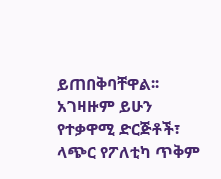ይጠበቅባቸዋል፡፡ አገዛዙም ይሁን የተቃዋሚ ድርጅቶች፣ ላጭር የፖለቲካ ጥቅም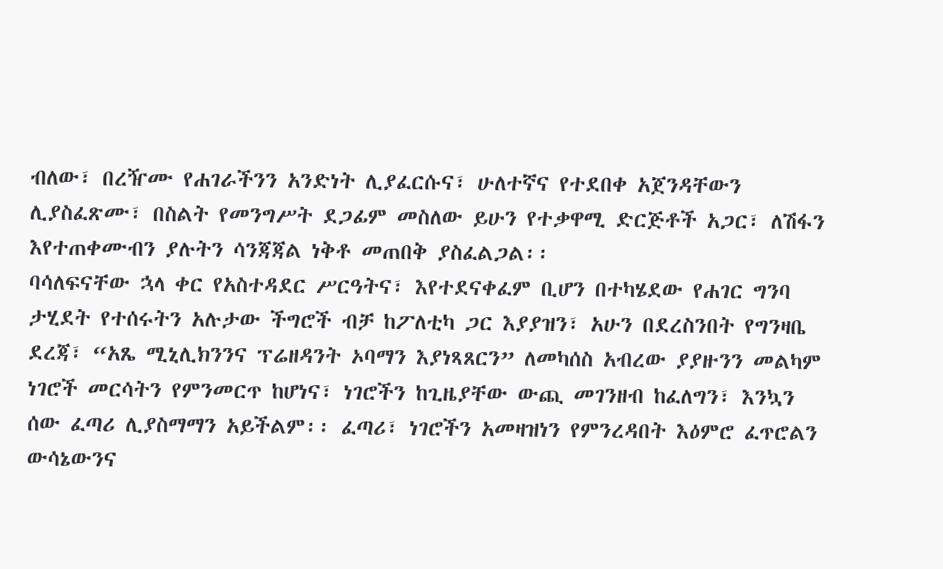ብለው፣ በረዥሙ የሐገራችንን አንድነት ሊያፈርሱና፣ ሁለተኛና የተደበቀ አጀንዳቸውን ሊያስፈጽሙ፣ በስልት የመንግሥት ደጋፊም መስለው ይሁን የተቃዋሚ ድርጅቶች አጋር፣ ለሽፋን እየተጠቀሙብን ያሉትን ሳንጃጃል ነቅቶ መጠበቅ ያስፈልጋል፡፡
ባሳለፍናቸው ኋላ ቀር የአስተዳደር ሥርዓትና፣ እየተደናቀፈም ቢሆን በተካሄደው የሐገር ግንባ ታሂደት የተሰሩትን አሉታው ችግሮች ብቻ ከፖለቲካ ጋር እያያዝን፣ አሁን በደረስንበት የግንዛቤ ደረጃ፣ “አጼ ሚኒሊክንንና ፕሬዘዳንት ኦባማን እያነጻጸርን” ለመካሰስ አብረው ያያዙንን መልካም ነገሮች መርሳትን የምንመርጥ ከሆነና፣ ነገሮችን ከጊዜያቸው ውጪ መገንዘብ ከፈለግን፣ እንኳን ሰው ፈጣሪ ሊያስማማን አይችልም፡፡ ፈጣሪ፣ ነገሮችን አመዛዝነን የምንረዳበት እዕምሮ ፈጥሮልን ውሳኔውንና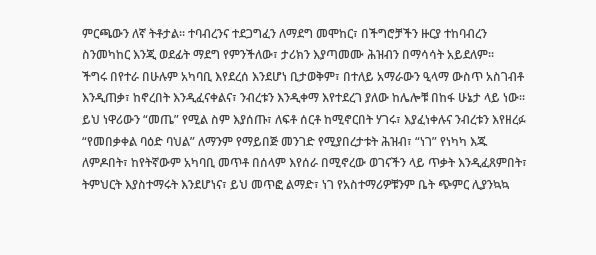ምርጫውን ለኛ ትቶታል፡፡ ተባብረንና ተደጋግፈን ለማደግ መሞከር፣ በችግሮቻችን ዙርያ ተከባብረን ስንመካከር እንጂ ወደፊት ማደግ የምንችለው፣ ታሪክን እያጣመሙ ሕዝብን በማሳሳት አይደለም፡፡
ችግሩ በየተራ በሁሉም አካባቢ እየደረሰ እንደሆነ ቢታወቅም፣ በተለይ አማራውን ዒላማ ውስጥ አስገብቶ እንዲጠቃ፣ ከኖረበት እንዲፈናቀልና፣ ንብረቱን እንዲቀማ እየተደረገ ያለው ከሌሎቹ በከፋ ሁኔታ ላይ ነው፡፡ ይህ ነዋሪውን “መጤ” የሚል ስም እያሰጡ፣ ለፍቶ ሰርቶ ከሚኖርበት ሃገሩ፣ እያፈነቀሉና ንብረቱን እየዘረፉ “የመበቃቀል ባዕድ ባህል” ለማንም የማይበጅ መንገድ የሚያበረታቱት ሕዝብ፣ “ነገ” የነካካ እጁ ለምዶበት፣ ከየትኛውም አካባቢ መጥቶ በሰላም እየሰራ በሚኖረው ወገናችን ላይ ጥቃት እንዲፈጸምበት፣ ትምህርት እያስተማሩት እንደሆነና፣ ይህ መጥፎ ልማድ፣ ነገ የአስተማሪዎቹንም ቤት ጭምር ሊያንኳኳ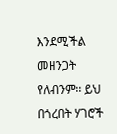እንደሚችል መዘንጋት የለብንም፡፡ ይህ በጎረበት ሃገሮች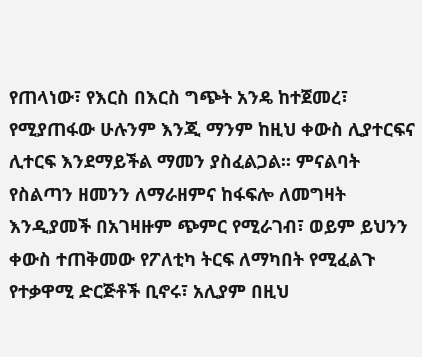የጠላነው፣ የእርስ በእርስ ግጭት አንዴ ከተጀመረ፣ የሚያጠፋው ሁሉንም እንጂ ማንም ከዚህ ቀውስ ሊያተርፍና ሊተርፍ እንደማይችል ማመን ያስፈልጋል፡፡ ምናልባት የስልጣን ዘመንን ለማራዘምና ከፋፍሎ ለመግዛት እንዲያመች በአገዛዙም ጭምር የሚራገብ፣ ወይም ይህንን ቀውስ ተጠቅመው የፖለቲካ ትርፍ ለማካበት የሚፈልጉ የተቃዋሚ ድርጅቶች ቢኖሩ፣ አሊያም በዚህ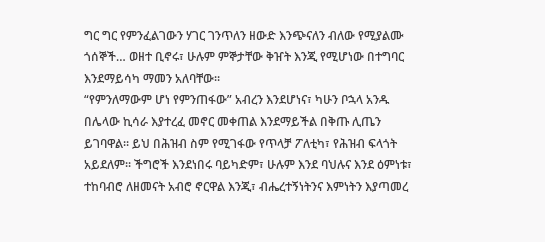ግር ግር የምንፈልገውን ሃገር ገንጥለን ዘውድ እንጭናለን ብለው የሚያልሙ ጎሰኞች… ወዘተ ቢኖሩ፣ ሁሉም ምኞታቸው ቅዠት እንጂ የሚሆነው በተግባር እንደማይሳካ ማመን አለባቸው፡፡
“የምንለማውም ሆነ የምንጠፋው” አብረን እንደሆነና፣ ካሁን ቦኋላ አንዱ በሌላው ኪሳራ እያተረፈ መኖር መቀጠል እንደማይችል በቅጡ ሊጤን ይገባዋል፡፡ ይህ በሕዝብ ስም የሚገፋው የጥላቻ ፖለቲካ፣ የሕዝብ ፍላጎት አይደለም፡፡ ችግሮች እንደነበሩ ባይካድም፣ ሁሉም እንደ ባህሉና እንደ ዕምነቱ፣ ተከባብሮ ለዘመናት አብሮ ኖርዋል እንጂ፣ ብሔረተኝነትንና እምነትን እያጣመረ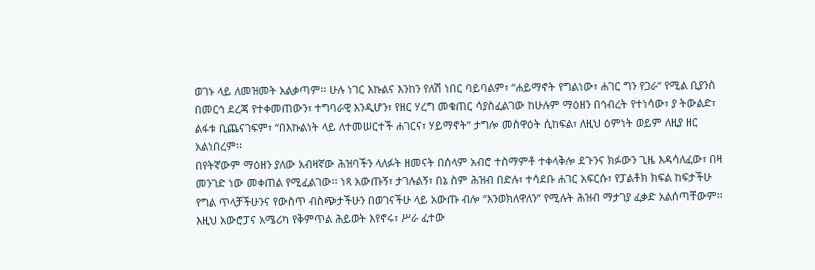ወገኑ ላይ ለመዝመት አልቃጣም፡፡ ሁሉ ነገር እኩልና እንከን የለሽ ነበር ባይባልም፣ “ሐይማኖት የግልነው፣ ሐገር ግን የጋራ“ የሚል ቢያንስ በመርኅ ደረጃ የተቀመጠውን፣ ተግባራዊ እንዲሆን፣ የዘር ሃረግ መቁጠር ሳያስፈልገው ከሁሉም ማዕዘን በኅብረት የተነሳው፣ ያ ትውልድ፣ ልፋቱ ቢጨናገፍም፣ “በእኩልነት ላይ ለተመሠርተች ሐገርና፣ ሃይማኖት” ታግሎ መስዋዕት ሲከፍል፣ ለዚህ ዕምነት ወይም ለዚያ ዘር አልነበረም፡፡
በየትኛውም ማዕዘን ያለው አብዛኛው ሕዝባችን ላለፉት ዘመናት በሰላም አብሮ ተስማምቶ ተቀላቅሎ ደጉንና ክፉውን ጊዜ እዳሳለፈው፣ በዛ መንገድ ነው መቀጠል የሚፈልገው፡፡ ነጻ አውጡኝ፣ ታገሉልኝ፣ በኔ ስም ሕዝብ በድሉ፣ ተሳደቡ ሐገር አፍርሱ፣ የፓልቶክ ክፍል ከፍታችሁ የግል ጥላቻችሁንና የውስጥ ብስጭታችሁን በወገናችሁ ላይ አውጡ ብሎ “እንወክለዋለን” የሚሉት ሕዝብ ማታገያ ፈቃድ አልሰጣቸውም፡፡ እዚህ አውሮፓና አሜሪካ የቅምጥል ሕይወት እየኖሩ፣ ሥራ ፈተው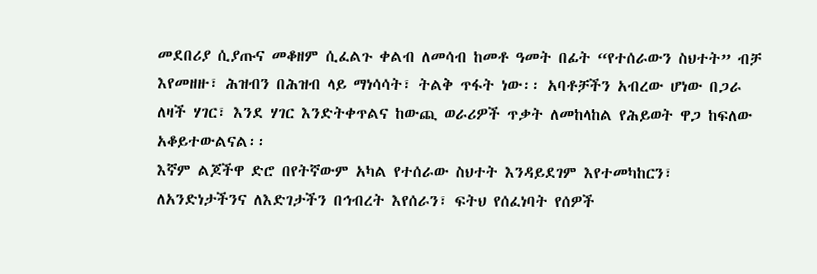መደበሪያ ሲያጡና መቆዘም ሲፈልጉ ቀልብ ለመሳብ ከመቶ ዓመት በፊት “የተሰራውን ስህተት” ብቻ እየመዘዙ፣ ሕዝብን በሕዝብ ላይ ማነሳሳት፣ ትልቅ ጥፋት ነው፡፡ አባቶቻችን አብረው ሆነው በጋራ ለዛች ሃገር፣ እንደ ሃገር እንድትቀጥልና ከውጪ ወራሪዎች ጥቃት ለመከላከል የሕይወት ዋጋ ከፍለው አቆይተውልናል፡፡
እኛም ልጆችዋ ድሮ በየትኛውም አካል የተሰራው ስህተት እንዳይደገም እየተመካከርን፣ ለአንድነታችንና ለእድገታችን በኅብረት እየሰራን፣ ፍትህ የሰፈነባት የሰዎች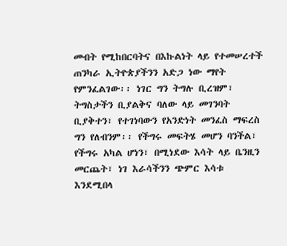መብት የሚከበርባትና በእኩልነት ላይ የተመሠረተች ጠንካራ ኢትዮጵያችንን አድጋ ነው ማየት የምንፈልገው፡፡ ነገር ግን ትግሉ ቢረዝም፣ ትግስታችን ቢያልቅና ባለው ላይ መገንባት ቢያቅተን፣ የተገነባውን የአንድነት መንፈስ ማፍረስ ግን የለብንም፡፡ የችግሩ መፍትሄ መሆን ባንችል፣ የችግሩ አካል ሆነን፣ በሚነደው እሳት ላይ ቤንዚን መርጨት፣ ነገ እራሳችንን ጭምር እሳቱ እንደሚበላ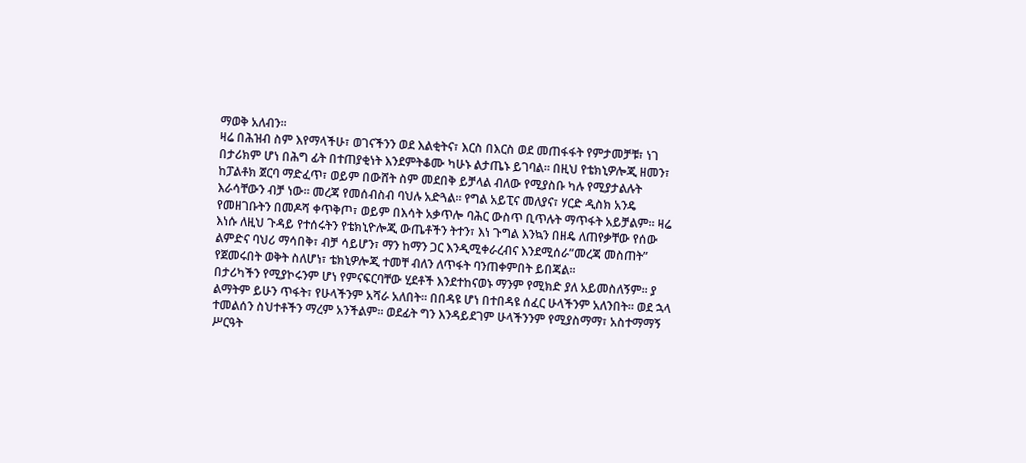ማወቅ አለብን፡፡
ዛሬ በሕዝብ ስም እየማላችሁ፣ ወገናችንን ወደ እልቂትና፣ እርስ በእርስ ወደ መጠፋፋት የምታመቻቹ፣ ነገ በታሪክም ሆነ በሕግ ፊት በተጠያቂነት እንደምትቆሙ ካሁኑ ልታጤኑ ይገባል፡፡ በዚህ የቴክኒዎሎጂ ዘመን፣ ከፓልቶክ ጀርባ ማድፈጥ፣ ወይም በውሸት ስም መደበቅ ይቻላል ብለው የሚያስቡ ካሉ የሚያታልሉት እራሳቸውን ብቻ ነው፡፡ መረጃ የመሰብስብ ባህሉ አድጓል፡፡ የግል አይፒና መለያና፣ ሃርድ ዲስክ አንዴ የመዘገቡትን በመዶሻ ቀጥቅጦ፣ ወይም በእሳት አቃጥሎ ባሕር ውስጥ ቢጥሉት ማጥፋት አይቻልም፡፡ ዛሬ እነሱ ለዚህ ጉዳይ የተሰሩትን የቴክኒዮሎጂ ውጤቶችን ትተን፣ እነ ጉግል እንኳን በዘዴ ለጠየቃቸው የሰው ልምድና ባህሪ ማሳበቅ፣ ብቻ ሳይሆን፣ ማን ከማን ጋር እንዲሚቀራረብና እንደሚሰራ”መረጃ መስጠት” የጀመሩበት ወቅት ስለሆነ፣ ቴክኒዎሎጂ ተመቸ ብለን ለጥፋት ባንጠቀምበት ይበጃል፡፡
በታሪካችን የሚያኮሩንም ሆነ የምናፍርባቸው ሂደቶች እንደተከናወኑ ማንም የሚክድ ያለ አይመስለኝም፡፡ ያ ልማትም ይሁን ጥፋት፣ የሁላችንም አሻራ አለበት፡፡ በበዳዩ ሆነ በተበዳዩ ሰፈር ሁላችንም አለንበት፡፡ ወደ ኋላ ተመልሰን ስህተቶችን ማረም አንችልም፡፡ ወደፊት ግን እንዳይደገም ሁላችንንም የሚያስማማ፣ አስተማማኝ ሥርዓት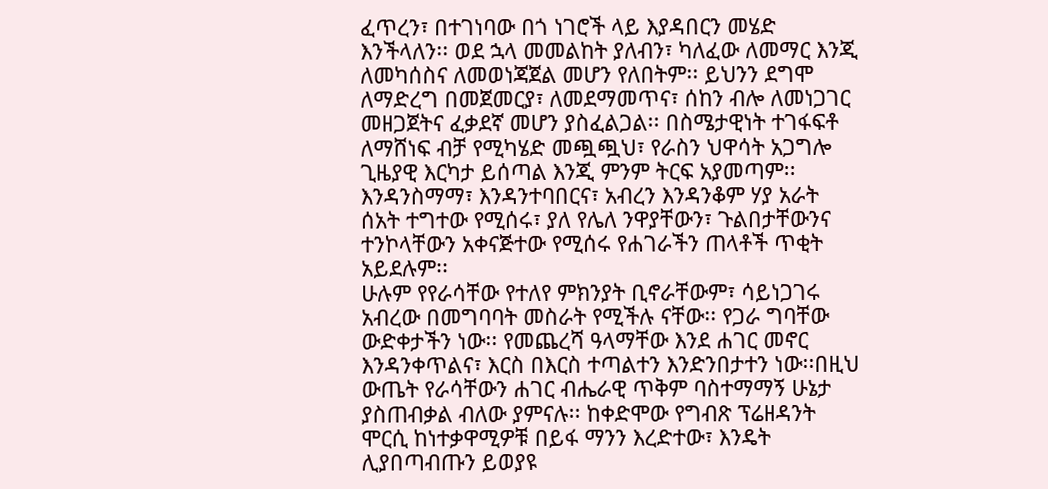ፈጥረን፣ በተገነባው በጎ ነገሮች ላይ እያዳበርን መሄድ እንችላለን፡፡ ወደ ኋላ መመልከት ያለብን፣ ካለፈው ለመማር እንጂ ለመካሰስና ለመወነጃጀል መሆን የለበትም፡፡ ይህንን ደግሞ ለማድረግ በመጀመርያ፣ ለመደማመጥና፣ ሰከን ብሎ ለመነጋገር መዘጋጀትና ፈቃደኛ መሆን ያስፈልጋል፡፡ በስሜታዊነት ተገፋፍቶ ለማሸነፍ ብቻ የሚካሄድ መጯጯህ፣ የራስን ህዋሳት አጋግሎ ጊዜያዊ እርካታ ይሰጣል እንጂ ምንም ትርፍ አያመጣም፡፡ እንዳንስማማ፣ እንዳንተባበርና፣ አብረን እንዳንቆም ሃያ አራት ሰአት ተግተው የሚሰሩ፣ ያለ የሌለ ንዋያቸውን፣ ጉልበታቸውንና ተንኮላቸውን አቀናጅተው የሚሰሩ የሐገራችን ጠላቶች ጥቂት አይደሉም፡፡
ሁሉም የየራሳቸው የተለየ ምክንያት ቢኖራቸውም፣ ሳይነጋገሩ አብረው በመግባባት መስራት የሚችሉ ናቸው፡፡ የጋራ ግባቸው ውድቀታችን ነው፡፡ የመጨረሻ ዓላማቸው እንደ ሐገር መኖር እንዳንቀጥልና፣ እርስ በእርስ ተጣልተን እንድንበታተን ነው፡፡በዚህ ውጤት የራሳቸውን ሐገር ብሔራዊ ጥቅም ባስተማማኝ ሁኔታ ያስጠብቃል ብለው ያምናሉ፡፡ ከቀድሞው የግብጽ ፕሬዘዳንት ሞርሲ ከነተቃዋሚዎቹ በይፋ ማንን እረድተው፣ እንዴት ሊያበጣብጡን ይወያዩ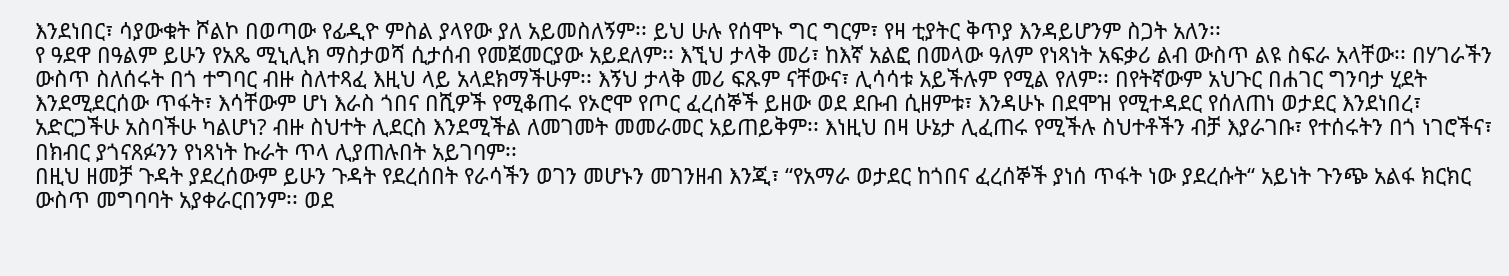እንደነበር፣ ሳያውቁት ሾልኮ በወጣው የፊዲዮ ምስል ያላየው ያለ አይመስለኝም፡፡ ይህ ሁሉ የሰሞኑ ግር ግርም፣ የዛ ቲያትር ቅጥያ እንዳይሆንም ስጋት አለን፡፡
የ ዓደዋ በዓልም ይሁን የአጼ ሚኒሊክ ማስታወሻ ሲታሰብ የመጀመርያው አይደለም፡፡ እኚህ ታላቅ መሪ፣ ከእኛ አልፎ በመላው ዓለም የነጻነት አፍቃሪ ልብ ውስጥ ልዩ ስፍራ አላቸው፡፡ በሃገራችን ውስጥ ስለሰሩት በጎ ተግባር ብዙ ስለተጻፈ እዚህ ላይ አላደክማችሁም፡፡ እኝህ ታላቅ መሪ ፍጹም ናቸውና፣ ሊሳሳቱ አይችሉም የሚል የለም፡፡ በየትኛውም አህጉር በሐገር ግንባታ ሂደት እንደሚደርሰው ጥፋት፣ እሳቸውም ሆነ እራስ ጎበና በሺዎች የሚቆጠሩ የኦሮሞ የጦር ፈረሰኞች ይዘው ወደ ደቡብ ሲዘምቱ፣ እንዳሁኑ በደሞዝ የሚተዳደር የሰለጠነ ወታደር እንደነበረ፣ አድርጋችሁ አስባችሁ ካልሆነ? ብዙ ስህተት ሊደርስ እንደሚችል ለመገመት መመራመር አይጠይቅም፡፡ እነዚህ በዛ ሁኔታ ሊፈጠሩ የሚችሉ ስህተቶችን ብቻ እያራገቡ፣ የተሰሩትን በጎ ነገሮችና፣ በክብር ያጎናጸፉንን የነጻነት ኩራት ጥላ ሊያጠሉበት አይገባም፡፡
በዚህ ዘመቻ ጉዳት ያደረሰውም ይሁን ጉዳት የደረሰበት የራሳችን ወገን መሆኑን መገንዘብ እንጂ፣ “የአማራ ወታደር ከጎበና ፈረሰኞች ያነሰ ጥፋት ነው ያደረሱት“ አይነት ጉንጭ አልፋ ክርክር ውስጥ መግባባት አያቀራርበንም፡፡ ወደ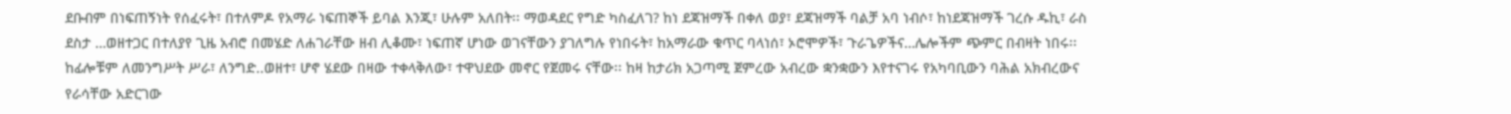ደቡብም በነፍጠኝነት የሰፈሩት፣ በተለምዶ የአማራ ነፍጠኞች ይባል እንጂ፣ ሁሉም አለበት፡፡ ማወዳደር የግድ ካስፈለገ? ከነ ደጃዝማች በቀለ ወያ፣ ደጃዝማች ባልቻ አባ ነብሶ፣ ከነደጃዝማች ገረሱ ዱኪ፣ ራስ ደስታ …ወዘተጋር በተለያየ ጊዜ አብሮ በመሄድ ለሐገራቸው ዘብ ሊቆሙ፣ ነፍጠኛ ሆነው ወገናቸውን ያገለግሉ የነበሩት፣ ከአማራው ቁጥር ባላነሰ፣ ኦሮሞዎች፣ ጉራጌዎችና…ሌሎችም ጭምር በብዛት ነበሩ፡፡ ከፊሎቹም ለመንግሥት ሥራ፣ ለንግድ..ወዘተ፣ ሆኖ ሄደው በዛው ተቀላቅለው፣ ተዋህደው መኖር የጀመሩ ናቸው፡፡ ከዛ ከታሪክ አጋጣሚ ጀምረው አብረው ቋንቋውን እየተናገሩ የአካባቢውን ባሕል አክብረውና የራሳቸው አድርገው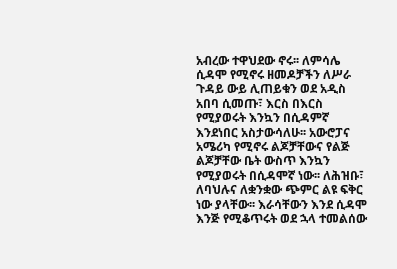አብረው ተዋህደው ኖሩ፡፡ ለምሳሌ ሲዳሞ የሚኖሩ ዘመዶቻችን ለሥራ ጉዳይ ውይ ሊጠይቁን ወደ አዲስ አበባ ሲመጡ፣ እርስ በእርስ የሚያወሩት እንኳን በሲዳምኛ እንደነበር አስታውሳለሁ፡፡ አውሮፓና አሜሪካ የሚኖሩ ልጆቻቸውና የልጅ ልጆቻቸው ቤት ውስጥ እንኳን የሚያወሩት በሲዳሞኛ ነው፡፡ ለሕዝቡ፣ ለባህሉና ለቋንቋው ጭምር ልዩ ፍቅር ነው ያላቸው፡፡ እራሳቸውን እንደ ሲዳሞ እንጅ የሚቆጥሩት ወደ ኋላ ተመልሰው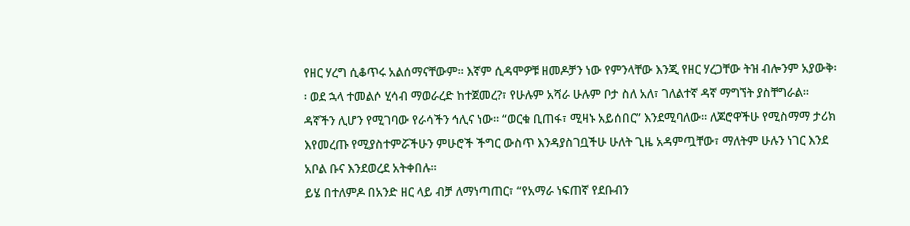የዘር ሃረግ ሲቆጥሩ አልሰማናቸውም፡፡ እኛም ሲዳሞዎቹ ዘመዶቻን ነው የምንላቸው እንጂ የዘር ሃረጋቸው ትዝ ብሎንም አያውቅ፡፡ ወደ ኋላ ተመልሶ ሂሳብ ማወራረድ ከተጀመረ?፣ የሁሉም አሻራ ሁሉም ቦታ ስለ አለ፣ ገለልተኛ ዳኛ ማግኘት ያስቸግራል፡፡ ዳኛችን ሊሆን የሚገባው የራሳችን ኅሊና ነው፡፡ “ወርቁ ቢጠፋ፣ ሚዛኑ አይሰበር” እንደሚባለው፡፡ ለጆሮዋችሁ የሚስማማ ታሪክ እየመረጡ የሚያስተምሯችሁን ምሁሮች ችግር ውስጥ እንዳያስገቧችሁ ሁለት ጊዜ አዳምጧቸው፣ ማለትም ሁሉን ነገር እንደ አቦል ቡና እንደወረደ አትቀበሉ፡፡
ይሄ በተለምዶ በአንድ ዘር ላይ ብቻ ለማነጣጠር፣ “የአማራ ነፍጠኛ የደቡብን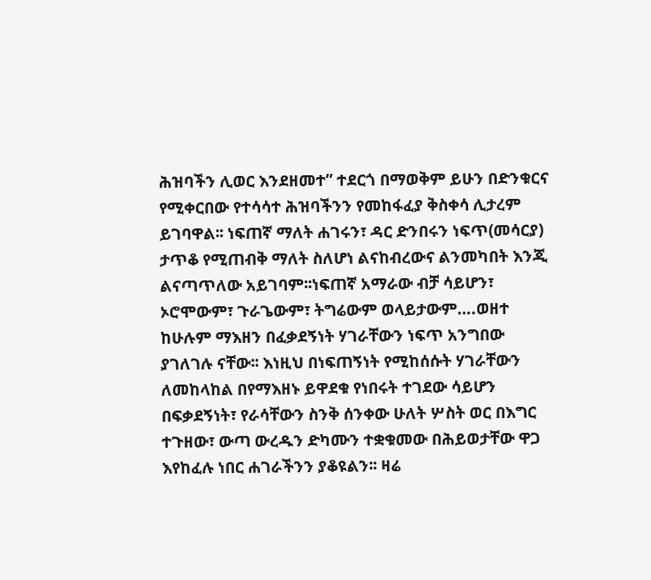ሕዝባችን ሊወር እንደዘመተ” ተደርጎ በማወቅም ይሁን በድንቁርና የሚቀርበው የተሳሳተ ሕዝባችንን የመከፋፈያ ቅስቀሳ ሊታረም ይገባዋል፡፡ ነፍጠኛ ማለት ሐገሩን፣ ዳር ድንበሩን ነፍጥ(መሳርያ) ታጥቆ የሚጠብቅ ማለት ስለሆነ ልናከብረውና ልንመካበት እንጂ ልናጣጥለው አይገባም፡፡ነፍጠኛ አማራው ብቻ ሳይሆን፣ ኦሮሞውም፣ ጉራጌውም፣ ትግሬውም ወላይታውም….ወዘተ ከሁሉም ማእዘን በፈቃደኝነት ሃገራቸውን ነፍጥ አንግበው ያገለገሉ ናቸው፡፡ እነዚህ በነፍጠኝነት የሚከሰሱት ሃገራቸውን ለመከላከል በየማእዘኑ ይዋደቁ የነበሩት ተገደው ሳይሆን በፍቃደኝነት፣ የራሳቸውን ስንቅ ሰንቀው ሁለት ሦስት ወር በእግር ተጉዘው፣ ውጣ ውረዱን ድካሙን ተቋቁመው በሕይወታቸው ዋጋ እየከፈሉ ነበር ሐገራችንን ያቆዩልን፡፡ ዛሬ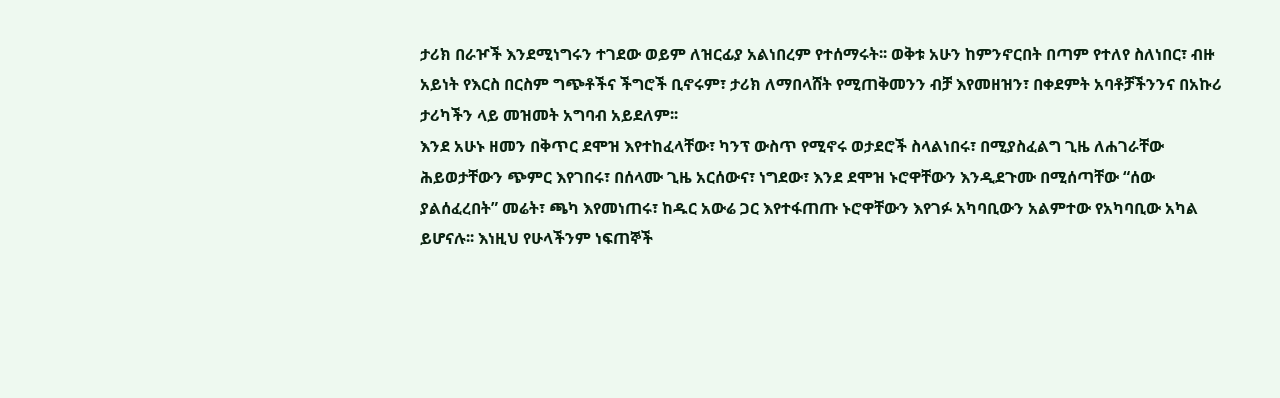ታሪክ በራዦች እንደሚነግሩን ተገደው ወይም ለዝርፊያ አልነበረም የተሰማሩት፡፡ ወቅቱ አሁን ከምንኖርበት በጣም የተለየ ስለነበር፣ ብዙ አይነት የእርስ በርስም ግጭቶችና ችግሮች ቢኖሩም፣ ታሪክ ለማበላሸት የሚጠቅመንን ብቻ እየመዘዝን፣ በቀደምት አባቶቻችንንና በአኩሪ ታሪካችን ላይ መዝመት አግባብ አይደለም፡፡
እንደ አሁኑ ዘመን በቅጥር ደሞዝ እየተከፈላቸው፣ ካንፕ ውስጥ የሚኖሩ ወታደሮች ስላልነበሩ፣ በሚያስፈልግ ጊዜ ለሐገራቸው ሕይወታቸውን ጭምር እየገበሩ፣ በሰላሙ ጊዜ አርሰውና፣ ነግደው፣ እንደ ደሞዝ ኑሮዋቸውን እንዲደጉሙ በሚሰጣቸው “ሰው ያልሰፈረበት” መሬት፣ ጫካ እየመነጠሩ፣ ከዱር አውሬ ጋር እየተፋጠጡ ኑሮዋቸውን እየገፉ አካባቢውን አልምተው የአካባቢው አካል ይሆናሉ፡፡ እነዚህ የሁላችንም ነፍጠኞች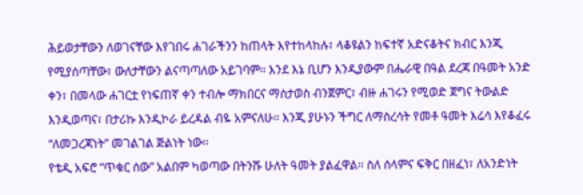ሕይወታቸውን ለወገናቸው እየገበሩ ሐገራችንን ከጠላት እየተከላከሉ፣ ላቆዩልን ከፍተኛ አድናቆትና ክብር እንጂ የሚያሰጣቸው፣ ውለታቸውን ልናጣጣለው አይገባም፡፡ እንደ እኔ ቢሆን እንዲያውም በሔራዊ በዓል ደረጃ በዓመት አንድ ቀን፣ በመላው ሐገርቷ የነፍጠኛ ቀን ተብሎ ማክበርና ማስታወስ ብንጀምር፣ ብዙ ሐገሩን የሚወድ ጀግና ትውልድ እንዲወጣና፣ በታሪኩ እንዲኮራ ይረዳል ብዬ አምናለሁ፡፡ እንጂ ያሁኑን ችግር ለማስረሳት የመቶ ዓመት እሬሳ እየቆፈሩ “ለመጋረጃነት” መገልገል ጅልነት ነው፡፡
የቴዲ አፍሮ “ጥቁር ሰው” አልበም ካወጣው በትንሹ ሁለት ዓመት ያልፈዋል፡፡ ስለ ሰላምና ፍቅር በዘፈነ፣ ለአንድነት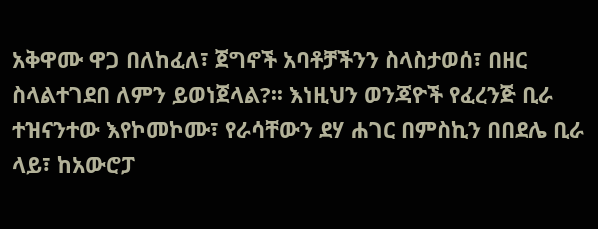አቅዋሙ ዋጋ በለከፈለ፣ ጀግኖች አባቶቻችንን ስላስታወሰ፣ በዘር ስላልተገደበ ለምን ይወነጀላል?፡፡ እነዚህን ወንጃዮች የፈረንጅ ቢራ ተዝናንተው እየኮመኮሙ፣ የራሳቸውን ደሃ ሐገር በምስኪን በበደሌ ቢራ ላይ፣ ከአውሮፓ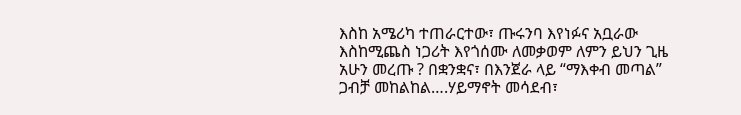እስከ አሜሪካ ተጠራርተው፣ ጡሩንባ እየነፉና አቧራው እስከሚጨስ ነጋሪት እየጎሰሙ ለመቃወም ለምን ይህን ጊዜ አሁን መረጡ ? በቋንቋና፣ በእንጀራ ላይ “ማእቀብ መጣል” ጋብቻ መከልከል….ሃይማኖት መሳደብ፣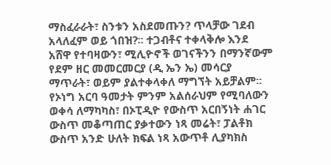ማስፈራራት፣ ስንቱን አስደመጡን? ጥላቻው ገደብ አላለፈም ወይ ጎበዝ?፡፡ ተጋብቶና ተቀላቅሎ እንደ አሸዋ የተባዛውን፣ ሚሊዮኖች ወገናችንን በማንኛውም የደም ዘር መመርመርያ (ዲ ኤን ኤ) መሳርያ ማጥራት፣ ወይም ያልተቀላቀለ ማግኘት አይቻልም፡፡ የኦነግ አርባ ዓመታት ምንም አልሰራህም የሚባለውን ወቀሳ ለማካካስ፣ በኦፒዲዮ የውስጥ አርበኝነት ሐገር ውስጥ መቆጣጠር ያቃተውን ነጻ መሬት፣ ፓልቶክ ውስጥ አንድ ሁለት ክፍል ነጻ አውጥቶ ሊያካክስ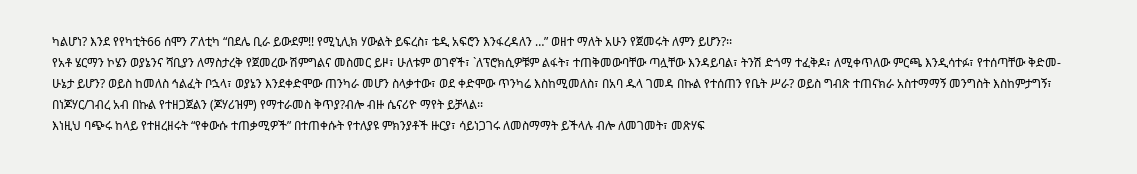ካልሆነ? እንደ የየካቲት66 ሰሞን ፖለቲካ “በደሌ ቢራ ይውደም!! የሚኒሊክ ሃውልት ይፍረስ፣ ቴዲ አፍሮን እንፋረዳለን …” ወዘተ ማለት አሁን የጀመሩት ለምን ይሆን?፡፡
የአቶ ሄርማን ኮሄን ወያኔንና ሻቢያን ለማስታረቅ የጀመረው ሽምግልና መስመር ይዞ፣ ሁለቱም ወገኖች፣ `ለፕሮክሲዎቹም ልፋት፣ ተጠቅመውባቸው ጣሏቸው እንዳይባል፣ ትንሽ ድጎማ ተፈቅዶ፣ ለሚቀጥለው ምርጫ እንዲሳተፉ፣ የተሰጣቸው ቅድመ-ሁኔታ ይሆን? ወይስ ከመለስ ኅልፈት ቦኋላ፣ ወያኔን እንደቀድሞው ጠንካራ መሆን ስላቃተው፣ ወደ ቀድሞው ጥንካሬ እስከሚመለስ፣ በአባ ዱላ ገመዳ በኩል የተሰጠን የቤት ሥራ? ወይስ ግብጽ ተጠናክራ አስተማማኝ መንግስት እስከምታግኝ፣ በነጆሃር/ገብረ አብ በኩል የተዘጋጀልን (ጆሃሪዝም) የማተራመስ ቅጥያ?ብሎ ብዙ ሴናሪዮ ማየት ይቻላል፡፡
እነዚህ ባጭሩ ከላይ የተዘረዘሩት “የቀውሱ ተጠቃሚዎች” በተጠቀሱት የተለያዩ ምክንያቶች ዙርያ፣ ሳይነጋገሩ ለመስማማት ይችላሉ ብሎ ለመገመት፣ መጽሃፍ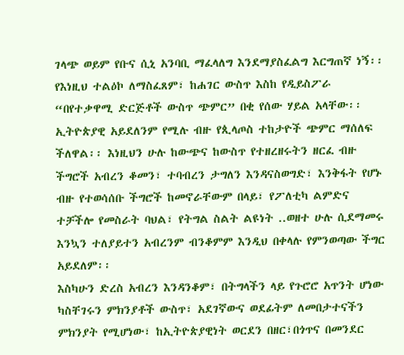ገላጭ ወይም የቡና ሲኒ አንባቢ ማፈላለግ እንደማያስፈልግ እርግጠኛ ነኝ፡፡ የእነዚህ ተልዕኮ ለማስፈጸም፣ ከሐገር ውስጥ እስከ የዲይስፖራ “በየተቃዋሚ ድርጅቶች ውስጥ ጭምር” በቂ የሰው ሃይል አላቸው፡፡ ኢትዮጵያዊ አይደለንም የሚሉ ብዙ የጲላጦስ ተከታዮች ጭምር ማሰለፍ ችለዋል፡፡ እነዚህን ሁሉ ከውጭና ከውስጥ የተዘረዘሩትን ዘርፈ ብዙ ችግሮች አብረን ቆመን፣ ተባብረን ታግለን እንዳናስወግድ፣ እንቅፋት የሆኑ ብዙ የተወሳሰቡ ችግሮች ከመኖራቸውም በላይ፣ የፖለቲካ ልምድና ተቻችሎ የመስራት ባህል፣ የትግል ስልት ልዩነት ..ወዘተ ሁሉ ሲደማመሩ እንኳን ተለያይተን አብረንም ብንቆምም እንዲህ በቀላሉ የምንወጣው ችግር አይደለም፡፡
እስካሁን ድረስ አብረን እንዳንቆም፣ በትግላችን ላይ የጉሮሮ አጥንት ሆነው ካስቸገሩን ምክንያቶች ውስጥ፣ አደገኛውና ወደፊትም ለመበታተናችን ምክንያት የሚሆነው፣ ከኢትዮጵያዊነት ወርደን በዘር፣በጎጥና በመንደር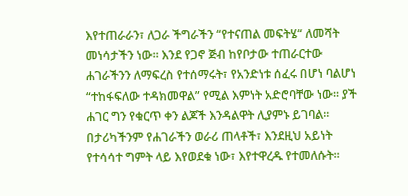እየተጠራራን፣ ለጋራ ችግራችን “የተናጠል መፍትሄ“ ለመሻት መነሳታችን ነው፡፡ እንደ የጋኖ ጅብ ከየቦታው ተጠራርተው ሐገራችንን ለማፍረስ የተሰማሩት፣ የአንድነቱ ሰፈሩ በሆነ ባልሆነ “ተከፋፍለው ተዳክመዋል” የሚል እምነት አድሮባቸው ነው፡፡ ያች ሐገር ግን የቁርጥ ቀን ልጆች እንዳልዋት ሊያምኑ ይገባል፡፡ በታሪካችንም የሐገራችን ወራሪ ጠላቶች፣ እንደዚህ አይነት የተሳሳተ ግምት ላይ እየወደቁ ነው፣ እየተዋረዱ የተመለሱት፡፡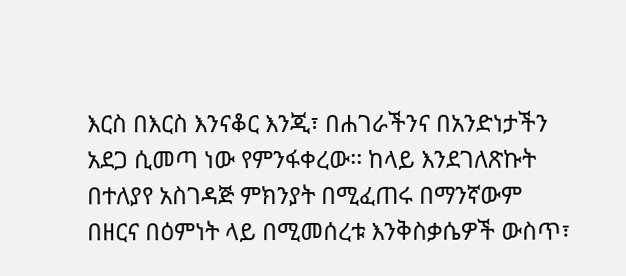እርስ በእርስ እንናቆር እንጂ፣ በሐገራችንና በአንድነታችን አደጋ ሲመጣ ነው የምንፋቀረው፡፡ ከላይ እንደገለጽኩት በተለያየ አስገዳጅ ምክንያት በሚፈጠሩ በማንኛውም በዘርና በዕምነት ላይ በሚመሰረቱ እንቅስቃሴዎች ውስጥ፣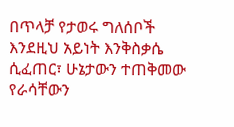በጥላቻ የታወሩ ግለሰቦች እንደዚህ አይነት እንቅስቃሴ ሲፈጠር፣ ሁኔታውን ተጠቅመው የራሳቸውን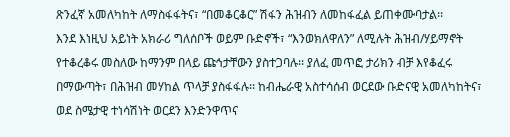ጽንፈኛ አመለካከት ለማስፋፋትና፣ “በመቆርቆር” ሽፋን ሕዝብን ለመከፋፈል ይጠቀሙባታል፡፡
እንደ እነዚህ አይነት አክራሪ ግለሰቦች ወይም ቡድኖች፣ “እንወክለዋለን” ለሚሉት ሕዝብ/ሃይማኖት የተቆረቆሩ መስለው ከማንም በላይ ጩኅታቸውን ያስተጋባሉ፡፡ ያለፈ መጥፎ ታሪክን ብቻ እየቆፈሩ በማውጣት፣ በሕዝብ መሃከል ጥላቻ ያስፋፋሉ፡፡ ከብሔራዊ አስተሳሰብ ወርደው ቡድናዊ አመለካከትና፣ ወደ ስሜታዊ ተነሳሽነት ወርደን እንድንዋጥና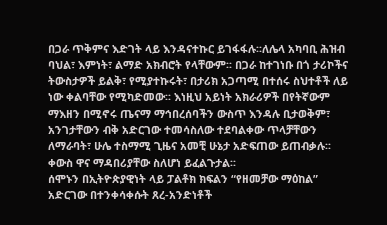በጋራ ጥቅምና እድገት ላይ እንዳናተኩር ይገፋፋሉ፡፡ለሌላ አካባቢ ሕዝብ ባህል፣ እምነት፣ ልማድ አክብሮት የላቸውም፡፡ በጋራ ከተገነቡ በጎ ታሪኮችና ትውስታዎች ይልቅ፣ የሚያተኩሩት፣ በታሪክ አጋጣሚ በተሰሩ ስህተቶች ለይ ነው ቀልባቸው የሚካድመው፡፡ እነዚህ አይነት አክራሪዎች በየትኛውም ማእዘን በሚኖሩ ጤናማ ማኅበረሰባችን ውስጥ እንዳሉ ቢታወቅም፣ አንገታቸውን ብቅ አድርገው ተመሳስለው ተደባልቀው ጥላቻቸውን ለማራባት፣ ሁሌ ተስማሚ ጊዜና አመቺ ሁኔታ አድፍጠው ይጠብቃሉ፡፡ ቀውስ ዋና ማዳበሪያቸው ስለሆነ ይፈልጉታል፡፡
ሰሞኑን በኢትዮጵያዊነት ላይ ፓልቶክ ክፍልን “የዘመቻው ማዕከል” አድርገው በተንቀሳቀሱት ጸረ-አንድነቶች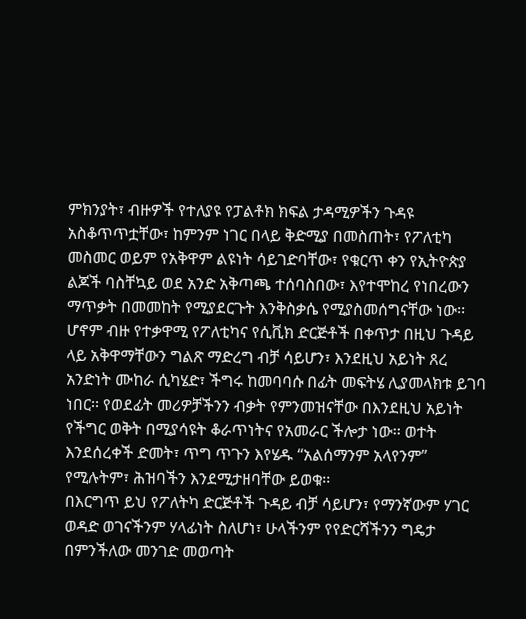ምክንያት፣ ብዙዎች የተለያዩ የፓልቶክ ክፍል ታዳሚዎችን ጉዳዩ አስቆጥጥቷቸው፣ ከምንም ነገር በላይ ቅድሚያ በመስጠት፣ የፖለቲካ መስመር ወይም የአቅዋም ልዩነት ሳይገድባቸው፣ የቁርጥ ቀን የኢትዮጵያ ልጆች ባስቸኳይ ወደ አንድ አቅጣጫ ተሰባስበው፣ እየተሞከረ የነበረውን ማጥቃት በመመከት የሚያደርጉት እንቅስቃሴ የሚያስመሰግናቸው ነው፡፡ ሆኖም ብዙ የተቃዋሚ የፖለቲካና የሲቪክ ድርጅቶች በቀጥታ በዚህ ጉዳይ ላይ አቅዋማቸውን ግልጽ ማድረግ ብቻ ሳይሆን፣ እንደዚህ አይነት ጸረ አንድነት ሙከራ ሲካሄድ፣ ችግሩ ከመባባሱ በፊት መፍትሄ ሊያመላክቱ ይገባ ነበር፡፡ የወደፊት መሪዎቻችንን ብቃት የምንመዝናቸው በእንደዚህ አይነት የችግር ወቅት በሚያሳዩት ቆራጥነትና የአመራር ችሎታ ነው፡፡ ወተት እንደሰረቀች ድመት፣ ጥግ ጥጉን እየሄዱ “አልሰማንም አላየንም” የሚሉትም፣ ሕዝባችን እንደሚታዘባቸው ይወቁ፡፡
በእርግጥ ይህ የፖለትካ ድርጅቶች ጉዳይ ብቻ ሳይሆን፣ የማንኛውም ሃገር ወዳድ ወገናችንም ሃላፊነት ስለሆነ፣ ሁላችንም የየድርሻችንን ግዴታ በምንችለው መንገድ መወጣት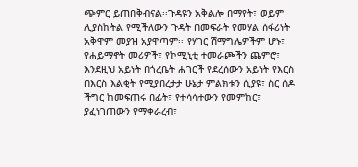ጭምር ይጠበቅብናል፡፡ጉዳዩን አቅልሎ በማየት፣ ወይም ሊያስከትል የሚችለውን ጉዳት በመፍራት የመሃል ሰፋሪነት አቅዋም መያዝ አያዋጣም፡፡ የሃገር ሽማግሌዎችም ሆኑ፣ የሐይማኖት መሪዎች፣ የኮሚኒቲ ተመራጮችን ጨምሮ፣ እንደዚህ አይነት በጎረቤት ሐገርች የደረሰውን አይነት የእርስ በእርስ እልቂት የሚያበረታታ ሁኔታ ምልክቱን ሲያዩ፣ ስር ሰዶ ችግር ከመፍጠሩ በፊት፣ የተሳሳተውን የመምከር፣ ያፈነገጠውን የማቀራረብ፣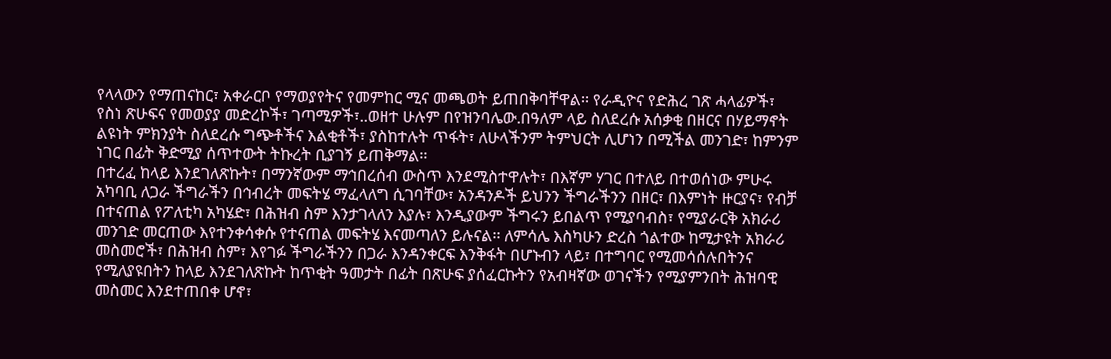የላላውን የማጠናከር፣ አቀራርቦ የማወያየትና የመምከር ሚና መጫወት ይጠበቅባቸዋል፡፡ የራዲዮና የድሕረ ገጽ ሓላፊዎች፣ የስነ ጽሁፍና የመወያያ መድረኮች፣ ገጣሚዎች፣..ወዘተ ሁሉም በየዝንባሌው.በዓለም ላይ ስለደረሱ አሰቃቂ በዘርና በሃይማኖት ልዩነት ምክንያት ስለደረሱ ግጭቶችና እልቂቶች፣ ያስከተሉት ጥፋት፣ ለሁላችንም ትምህርት ሊሆነን በሚችል መንገድ፣ ከምንም ነገር በፊት ቅድሚያ ሰጥተውት ትኩረት ቢያገኝ ይጠቅማል፡፡
በተረፈ ከላይ እንደገለጽኩት፣ በማንኛውም ማኅበረሰብ ውስጥ እንደሚስተዋሉት፣ በእኛም ሃገር በተለይ በተወሰነው ምሁሩ አካባቢ ለጋራ ችግራችን በኅብረት መፍትሄ ማፈላለግ ሲገባቸው፣ አንዳንዶች ይህንን ችግራችንን በዘር፣ በእምነት ዙርያና፣ የብቻ በተናጠል የፖለቲካ አካሄድ፣ በሕዝብ ስም እንታገላለን እያሉ፣ እንዲያውም ችግሩን ይበልጥ የሚያባብስ፣ የሚያራርቅ አክራሪ መንገድ መርጠው እየተንቀሳቀሱ የተናጠል መፍትሄ እናመጣለን ይሉናል፡፡ ለምሳሌ እስካሁን ድረስ ጎልተው ከሚታዩት አክራሪ መስመሮች፣ በሕዝብ ስም፣ እየገፉ ችግራችንን በጋራ እንዳንቀርፍ እንቅፋት በሆኑብን ላይ፣ በተግባር የሚመሳሰሉበትንና የሚለያዩበትን ከላይ እንደገለጽኩት ከጥቂት ዓመታት በፊት በጽሁፍ ያሰፈርኩትን የአብዛኛው ወገናችን የሚያምንበት ሕዝባዊ መስመር እንደተጠበቀ ሆኖ፣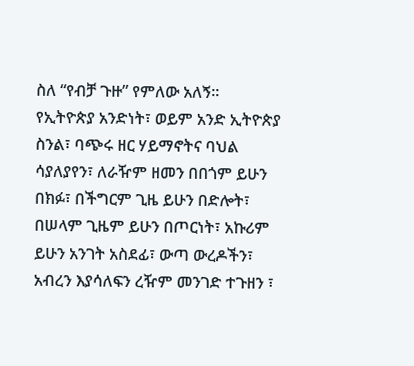ስለ “የብቻ ጉዙ” የምለው አለኝ፡፡
የኢትዮጵያ አንድነት፣ ወይም አንድ ኢትዮጵያ ስንል፣ ባጭሩ ዘር ሃይማኖትና ባህል ሳያለያየን፣ ለራዥም ዘመን በበጎም ይሁን በክፉ፣ በችግርም ጊዜ ይሁን በድሎት፣ በሠላም ጊዜም ይሁን በጦርነት፣ አኩሪም ይሁን አንገት አስደፊ፣ ውጣ ውረዶችን፣ አብረን እያሳለፍን ረዥም መንገድ ተጉዘን ፣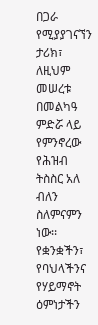በጋራ የሚያያገናኘን ታሪክ፣ ለዚህም መሠረቱ በመልካዓ ምድሯ ላይ የምንኖረው የሕዝብ ትስስር አለ ብለን ስለምናምን ነው፡፡ የቋንቋችን፣ የባህላችንና የሃይማኖት ዕምነታችን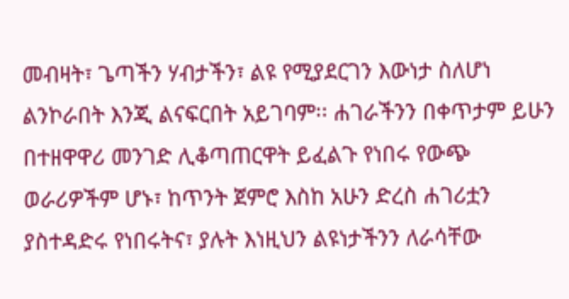መብዛት፣ ጌጣችን ሃብታችን፣ ልዩ የሚያደርገን እውነታ ስለሆነ ልንኮራበት እንጂ ልናፍርበት አይገባም፡፡ ሐገራችንን በቀጥታም ይሁን በተዘዋዋሪ መንገድ ሊቆጣጠርዋት ይፈልጉ የነበሩ የውጭ ወራሪዎችም ሆኑ፣ ከጥንት ጀምሮ እስከ አሁን ድረስ ሐገሪቷን ያስተዳድሩ የነበሩትና፣ ያሉት እነዚህን ልዩነታችንን ለራሳቸው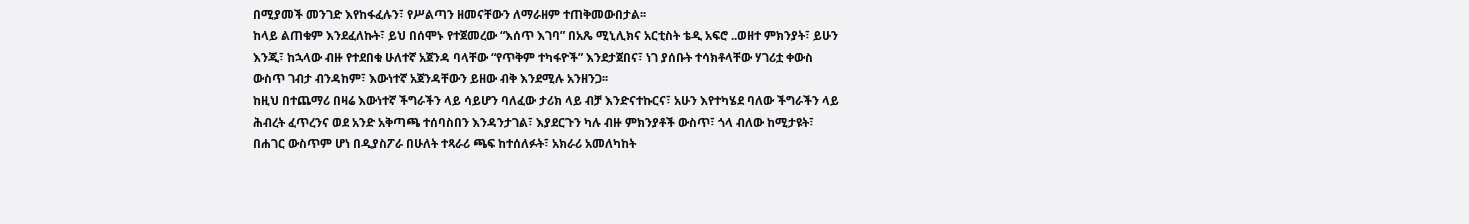በሚያመች መንገድ እየከፋፈሉን፣ የሥልጣን ዘመናቸውን ለማራዘም ተጠቅመውበታል፡፡
ከላይ ልጠቁም እንደፈለኩት፣ ይህ በሰሞኑ የተጀመረው “እሰጥ እገባ” በአጼ ሚኒሊክና አርቲስት ቴዲ አፍሮ ..ወዘተ ምክንያት፣ ይሁን እንጂ፣ ከኋላው ብዙ የተደበቁ ሁለተኛ አጀንዳ ባላቸው “የጥቅም ተካፋዮች” እንደታጀበና፣ ነገ ያሰቡት ተሳክቶላቸው ሃገሪቷ ቀውስ ውስጥ ገብታ ብንዳከም፣ እውነተኛ አጀንዳቸውን ይዘው ብቅ እንደሚሉ አንዘንጋ፡፡
ከዚህ በተጨማሪ በዛሬ እውነተኛ ችግራችን ላይ ሳይሆን ባለፈው ታሪክ ላይ ብቻ እንድናተኩርና፣ አሁን እየተካሄደ ባለው ችግራችን ላይ ሕብረት ፈጥረንና ወደ አንድ አቅጣጫ ተሰባስበን እንዳንታገል፣ እያደርጉን ካሉ ብዙ ምክንያቶች ውስጥ፣ ጎላ ብለው ከሚታዩት፣ በሐገር ውስጥም ሆነ በዲያስፖራ በሁለት ተጻራሪ ጫፍ ከተሰለፉት፣ አክራሪ አመለካከት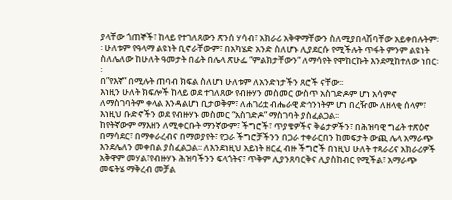ያላቸው ጎጠኞች፣ ከላይ የተገለጸውን ጽንሰ ሃሳብ፣ አክራሪ አቅዋማቸውን ስለሚያበላሽባቸው አይቀበሉትም፡፡ ሁለቱም የዓላማ ልዩነት ቢኖራቸውም፣ በአካሄድ አንድ ስለሆኑ ሊያደርሱ የሚችሉት ጥፋት ምንም ልዩነት ስለሌለው ከሁለት ዓመታት በፊት በሌላ ጽሁፌ “ምልክታቸውን“ ለማሳየት የሞከርኩት እንደሚከተለው ነበር፡፡
በ”የእኛ” በሚሉት ጠባብ ክፍል ስለሆነ ሁለቱም ለአንድነታችን ጸሮች ናቸው፡፡
እነዚን ሁለት ክፍሎች ከላይ ወደ ተገለጸው የብዙሃን መስመር ውስጥ አስገድዶም ሆነ አሳምኖ ለማስገባትም ቀላል እንዳልሆነ ቢታወቅም፣ ለሐገሪቷ ብሔራዊ ድኅንነትም ሆነ በረዥሙ ለዘላቂ ሰላም፣ እነዚህ ቡድኖችን ወደ የብዙሃኑ መስመር “አስገድዶ” ማስገባት ያስፈልጋል፡፡
ከየትኛውም ማእዘን ለሚቀርቡት ማንኛውም፣ ችግሮች፣ ጥያቄዎችና ቅሬታዎችን፣ በሕዝባዊ ግፊት ተጽዕኖ በማሳደር፣ በማቀራረብና በማወያየት፣ የጋራ ችግሮቻችንን በጋራ ተቀራርበን ከመፍታት ውጪ ሌላ አማራጭ እንደሌለን መቀበል ያስፈልጋል፡፡ ለእንደነዚህ አይነት ዘርፈ ብዙ ችግሮች በነዚህ ሁለት ተጻራሪና አክራሪዎች አቅዋም መሃል፣የብዙሃኑ ሕዝባችንን ፍላጎትና፣ ጥቅም ሊያንጸባርቅና ሊያስከብር የሚችል፣ አማራጭ መፍትሄ ማቅረብ መቻል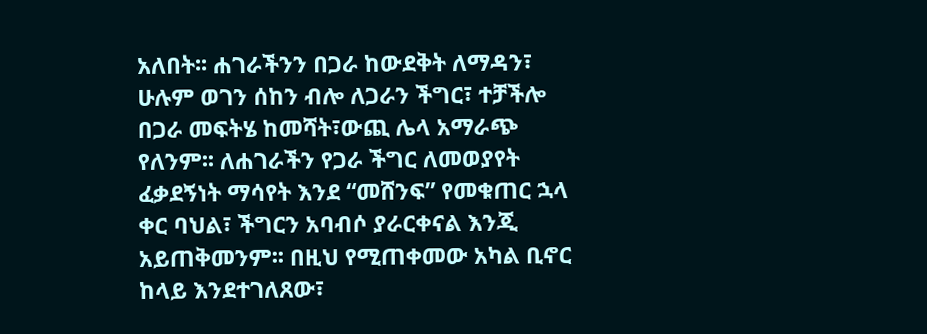አለበት፡፡ ሐገራችንን በጋራ ከውደቅት ለማዳን፣ ሁሉም ወገን ሰከን ብሎ ለጋራን ችግር፣ ተቻችሎ በጋራ መፍትሄ ከመሻት፣ውጪ ሌላ አማራጭ የለንም፡፡ ለሐገራችን የጋራ ችግር ለመወያየት ፈቃደኝነት ማሳየት እንደ “መሸንፍ” የመቁጠር ኋላ ቀር ባህል፣ ችግርን አባብሶ ያራርቀናል እንጂ አይጠቅመንም፡፡ በዚህ የሚጠቀመው አካል ቢኖር ከላይ እንደተገለጸው፣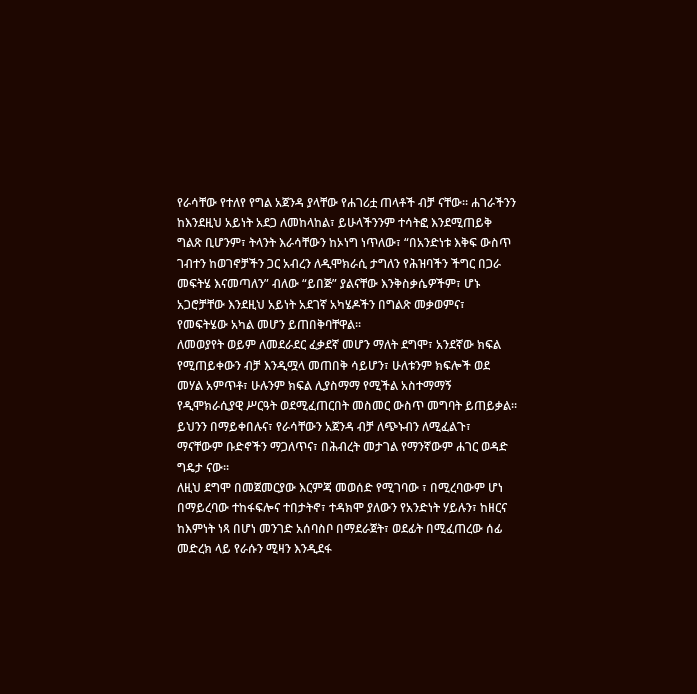የራሳቸው የተለየ የግል አጀንዳ ያላቸው የሐገሪቷ ጠላቶች ብቻ ናቸው፡፡ ሐገራችንን ከእንደዚህ አይነት አደጋ ለመከላከል፣ ይሁላችንንም ተሳትፎ እንደሚጠይቅ ግልጽ ቢሆንም፣ ትላንት እራሳቸውን ከኦነግ ነጥለው፣ “በአንድነቱ እቅፍ ውስጥ ገብተን ከወገኖቻችን ጋር አብረን ለዲሞክራሲ ታግለን የሕዝባችን ችግር በጋራ መፍትሄ እናመጣለን” ብለው “ይበጅ” ያልናቸው እንቅስቃሴዎችም፣ ሆኑ አጋሮቻቸው እንደዚህ አይነት አደገኛ አካሄዶችን በግልጽ መቃወምና፣ የመፍትሄው አካል መሆን ይጠበቅባቸዋል፡፡
ለመወያየት ወይም ለመደራደር ፈቃደኛ መሆን ማለት ደግሞ፣ አንደኛው ክፍል የሚጠይቀውን ብቻ እንዲሟላ መጠበቅ ሳይሆን፣ ሁለቱንም ክፍሎች ወደ መሃል አምጥቶ፣ ሁሉንም ክፍል ሊያስማማ የሚችል አስተማማኝ የዲሞክራሲያዊ ሥርዓት ወደሚፈጠርበት መስመር ውስጥ መግባት ይጠይቃል፡፡ ይህንን በማይቀበሉና፣ የራሳቸውን አጀንዳ ብቻ ለጭኑብን ለሚፈልጉ፣ ማናቸውም ቡድኖችን ማጋለጥና፣ በሕብረት መታገል የማንኛውም ሐገር ወዳድ ግዴታ ናው፡፡
ለዚህ ደግሞ በመጀመርያው እርምጃ መወሰድ የሚገባው ፣ በሚረባውም ሆነ በማይረባው ተከፋፍሎና ተበታትኖ፣ ተዳክሞ ያለውን የአንድነት ሃይሉን፣ ከዘርና ከእምነት ነጻ በሆነ መንገድ አሰባስቦ በማደራጀት፣ ወደፊት በሚፈጠረው ሰፊ መድረክ ላይ የራሱን ሚዛን እንዲደፋ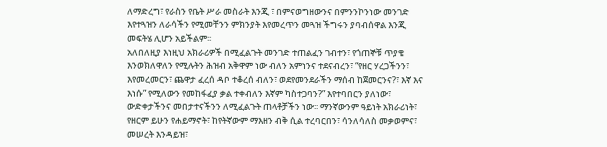ለማድረግ፣ የራስን የቤት ሥራ መስራት እንጂ ፣ በምናወግዘውንና በምንንኮንነው መንገድ እየተጓዝን ለራሳችን የሚመቸንን ምክንያት እየመረጥን መጓዝ ችግሩን ያባብሰዋል እንጂ መፍትሄ ሊሆን አይችልም፡፡
አለበለዚያ እነዚህ አክራሪዎች በሚፈልጉት መንገድ ተጠልፈን ገብተን፣ የጎጠኞቹ ጥያቄ እንወክለዋለን የሚሉትን ሕዝብ አቅዋም ነው ብለን አምነንና ተደናብረን፣ “የዘር ሃረጋችንን፣ እየመረመርን፣ ጨዋታ ፈረሰ ዳቦ ተቆረሰ ብለን፣ ወደየመንደራችን ማሰብ ከጀመርንና?፣ እኛ እና እነሱ” የሚለውን የመከፋፈያ ቃል ተቀብለን እኛም ካስተጋባን?” እየተባበርን ያለነው፣ ውድቀታችንና መበታተናችንን ለሚፈልጉት ጠላቶቻችን ነው፡፡ ማንኛውንም ዓይነት አክራሪነት፣ የዘርም ይሁን የሐይማኖት፣ ከየትኛውም ማእዘን ብቅ ሲል ተረባርበን፣ ሳንለሳለስ መቃወምና፣ መሠረት እንዳይዝ፣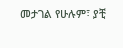መታገል የሁሉም፣ ያቺ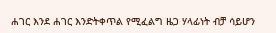ሐገር እንደ ሐገር እንድትቀጥል የሚፈልግ ዜጋ ሃላፊነት ብቻ ሳይሆን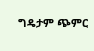ግዴታም ጭምር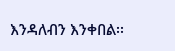እንዳለብን እንቀበል፡፡